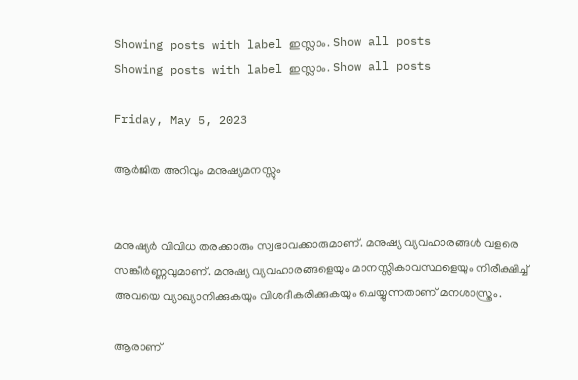Showing posts with label ഇസ്ലാം. Show all posts
Showing posts with label ഇസ്ലാം. Show all posts

Friday, May 5, 2023

ആർജിത അറിവും മനുഷ്യമനസ്സും


മനുഷ്യർ വിവിധ തരക്കാരും സ്വഭാവക്കാരുമാണ്. മനുഷ്യ വ്യവഹാരങ്ങൾ വളരെ സങ്കീർണ്ണവുമാണ്. മനുഷ്യ വ്യവഹാരങ്ങളെയും മാനസ്സികാവസ്ഥളെയും നിരീക്ഷിച്ച് അവയെ വ്യാഖ്യാനിക്കുകയും വിശദീകരിക്കുകയും ചെയ്യുന്നതാണ് മനശാസ്ത്രം.

ആരാണ്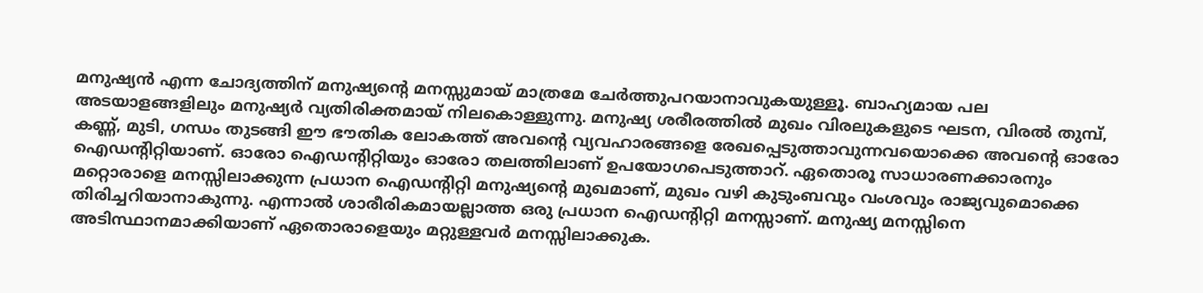മനുഷ്യൻ എന്ന ചോദ്യത്തിന് മനുഷ്യൻ്റെ മനസ്സുമായ് മാത്രമേ ചേർത്തുപറയാനാവുകയുള്ളൂ. ബാഹ്യമായ പല അടയാളങ്ങളിലും മനുഷ്യർ വ്യതിരിക്തമായ് നിലകൊള്ളുന്നു. മനുഷ്യ ശരീരത്തിൽ മുഖം വിരലുകളുടെ ഘടന, വിരൽ തുമ്പ്, കണ്ണ്, മുടി, ഗന്ധം തുടങ്ങി ഈ ഭൗതിക ലോകത്ത് അവൻ്റെ വ്യവഹാരങ്ങളെ രേഖപ്പെടുത്താവുന്നവയൊക്കെ അവൻ്റെ ഓരോ ഐഡൻ്റിറ്റിയാണ്. ഓരോ ഐഡൻ്റിറ്റിയും ഓരോ തലത്തിലാണ് ഉപയോഗപെടുത്താറ്. ഏതൊരൂ സാധാരണക്കാരനും മറ്റൊരാളെ മനസ്സിലാക്കുന്ന പ്രധാന ഐഡൻ്റിറ്റി മനുഷ്യൻ്റെ മുഖമാണ്, മുഖം വഴി കുടുംബവും വംശവും രാജ്യവുമൊക്കെ തിരിച്ചറിയാനാകുന്നു. എന്നാൽ ശാരീരികമായല്ലാത്ത ഒരു പ്രധാന ഐഡൻ്റിറ്റി മനസ്സാണ്. മനുഷ്യ മനസ്സിനെ അടിസ്ഥാനമാക്കിയാണ് ഏതൊരാളെയും മറ്റുള്ളവർ മനസ്സിലാക്കുക.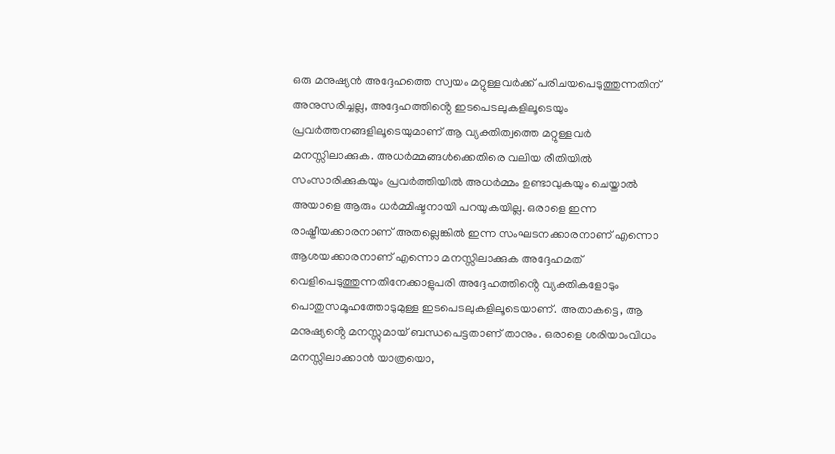ഒരു മനുഷ്യൻ അദ്ദേഹത്തെ സ്വയം മറ്റുള്ളവർക്ക് പരിചയപെടുത്തുന്നതിന് അനുസരിച്ചല്ല, അദ്ദേഹത്തിൻ്റെ ഇടപെടലുകളിലൂടെയും പ്രവർത്തനങ്ങളിലൂടെയുമാണ് ആ വ്യക്തിത്വത്തെ മറ്റുള്ളവർ മനസ്സിലാക്കുക. അധർമ്മങ്ങൾക്കെതിരെ വലിയ രീതിയിൽ സംസാരിക്കുകയും പ്രവർത്തിയിൽ അധർമ്മം ഉണ്ടാവുകയും ചെയ്താൽ അയാളെ ആരും ധർമ്മിഷ്ടനായി പറയുകയില്ല. ഒരാളെ ഇന്ന രാഷ്ട്രീയക്കാരനാണ് അതല്ലെങ്കിൽ ഇന്ന സംഘടനക്കാരനാണ് എന്നൊ ആശയക്കാരനാണ് എന്നൊ മനസ്സിലാക്കുക അദ്ദേഹമത് വെളിപെടുത്തുന്നതിനേക്കാളുപരി അദ്ദേഹത്തിൻ്റെ വ്യക്തികളോടും പൊതുസമൂഹത്തോടുമുള്ള ഇടപെടലുകളിലൂടെയാണ്. അതാകട്ടെ, ആ മനുഷ്യൻ്റെ മനസ്സുമായ് ബന്ധപെട്ടതാണ് താനും. ഒരാളെ ശരിയാംവിധം മനസ്സിലാക്കാൻ യാത്രയൊ,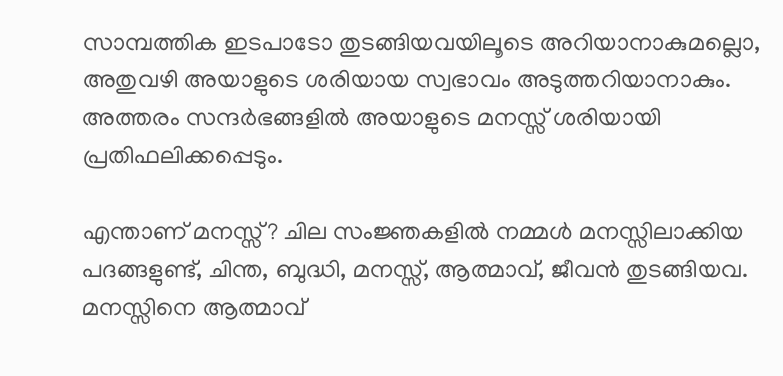സാമ്പത്തിക ഇടപാടോ തുടങ്ങിയവയിലൂടെ അറിയാനാകുമല്ലൊ, അതുവഴി അയാളുടെ ശരിയായ സ്വഭാവം അടുത്തറിയാനാകും. അത്തരം സന്ദർഭങ്ങളിൽ അയാളുടെ മനസ്സ് ശരിയായി പ്രതിഫലിക്കപ്പെടും.

എന്താണ് മനസ്സ്? ചില സംജ്ഞകളിൽ നമ്മൾ മനസ്സിലാക്കിയ പദങ്ങളുണ്ട്, ചിന്ത, ബുദ്ധി, മനസ്സ്, ആത്മാവ്, ജീവൻ തുടങ്ങിയവ. മനസ്സിനെ ആത്മാവ്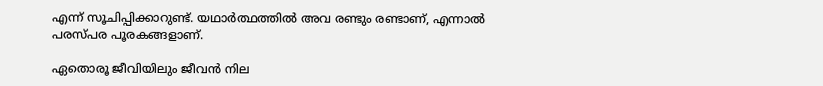എന്ന് സൂചിപ്പിക്കാറുണ്ട്. യഥാർത്ഥത്തിൽ അവ രണ്ടും രണ്ടാണ്, എന്നാൽ പരസ്പര പൂരകങ്ങളാണ്.

ഏതൊരൂ ജീവിയിലും ജീവൻ നില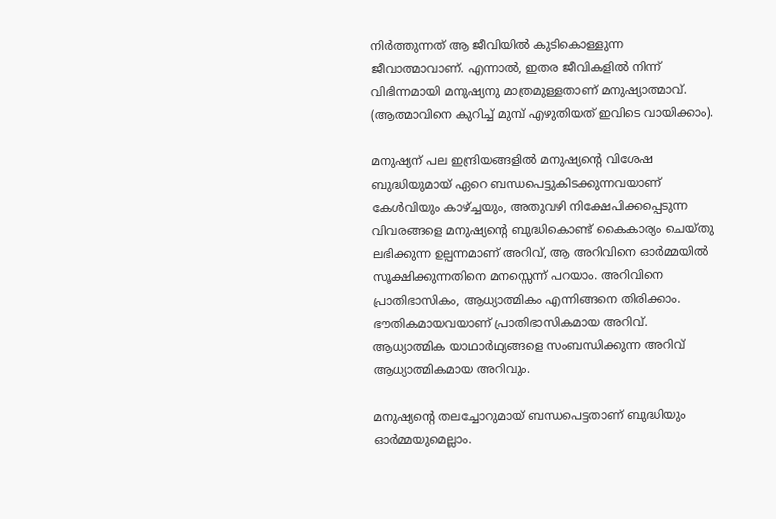നിർത്തുന്നത് ആ ജീവിയിൽ കുടികൊള്ളുന്ന ജീവാത്മാവാണ്. എന്നാല്‍, ഇതര ജീവികളില്‍ നിന്ന് വിഭിന്നമായി മനുഷ്യനു മാത്രമുള്ളതാണ് മനുഷ്യാത്മാവ്. (ആത്മാവിനെ കുറിച്ച് മുമ്പ് എഴുതിയത് ഇവിടെ വായിക്കാം).

മനുഷ്യന് പല ഇന്ദ്രിയങ്ങളിൽ മനുഷ്യൻ്റെ വിശേഷ ബുദ്ധിയുമായ് ഏറെ ബന്ധപെട്ടുകിടക്കുന്നവയാണ് കേൾവിയും കാഴ്ച്ചയും, അതുവഴി നിക്ഷേപിക്കപ്പെടുന്ന വിവരങ്ങളെ മനുഷ്യൻ്റെ ബുദ്ധികൊണ്ട് കൈകാര്യം ചെയ്തു ലഭിക്കുന്ന ഉല്പന്നമാണ് അറിവ്, ആ അറിവിനെ ഓർമ്മയിൽ സൂക്ഷിക്കുന്നതിനെ മനസ്സെന്ന് പറയാം. അറിവിനെ പ്രാതിഭാസികം, ആധ്യാത്മികം എന്നിങ്ങനെ തിരിക്കാം. ഭൗതികമായവയാണ് പ്രാതിഭാസികമായ അറിവ്. ആധ്യാത്മിക യാഥാര്‍ഥ്യങ്ങളെ സംബന്ധിക്കുന്ന അറിവ് ആധ്യാത്മികമായ അറിവും.

മനുഷ്യൻ്റെ തലച്ചോറുമായ് ബന്ധപെട്ടതാണ് ബുദ്ധിയും ഓർമ്മയുമെല്ലാം.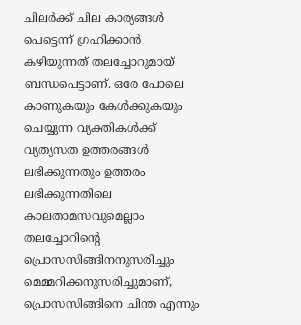ചിലർക്ക് ചില കാര്യങ്ങൾ പെട്ടെന്ന് ഗ്രഹിക്കാൻ കഴിയുന്നത് തലച്ചോറുമായ് ബന്ധപെട്ടാണ്. ഒരേ പോലെ കാണുകയും കേൾക്കുകയും ചെയ്യുന്ന വ്യക്തികൾക്ക് വ്യത്യസത ഉത്തരങ്ങൾ ലഭിക്കുന്നതും ഉത്തരം ലഭിക്കുന്നതിലെ കാലതാമസവുമെല്ലാം തലച്ചോറിൻ്റെ പ്രൊസസിങ്ങിനനുസരിച്ചും മെമ്മറിക്കനുസരിച്ചുമാണ്, പ്രൊസസിങ്ങിനെ ചിന്ത എന്നും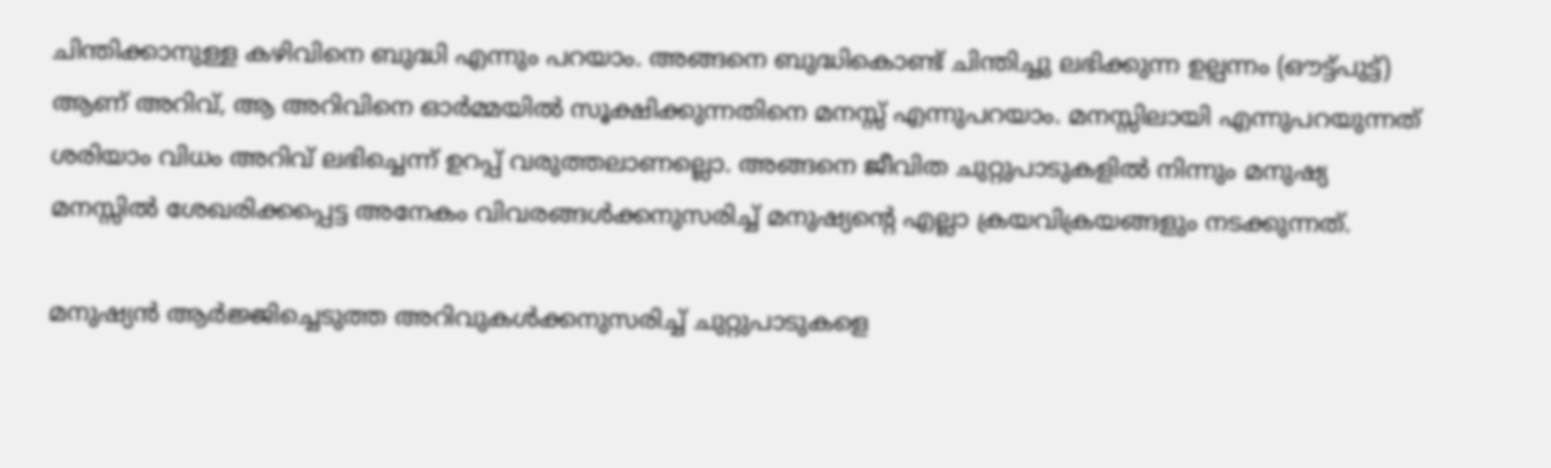ചിന്തിക്കാനുള്ള കഴിവിനെ ബുദ്ധി എന്നും പറയാം. അങ്ങനെ ബുദ്ധികൊണ്ട് ചിന്തിച്ചു ലഭിക്കുന്ന ഉല്പന്നം (ഔട്ട്പുട്ട്) ആണ് അറിവ്, ആ അറിവിനെ ഓർമ്മയിൽ സൂക്ഷിക്കുന്നതിനെ മനസ്സ് എന്നുപറയാം. മനസ്സിലായി എന്നുപറയുന്നത് ശരിയാം വിധം അറിവ് ലഭിച്ചെന്ന് ഉറപ്പ് വരുത്തലാണല്ലൊ. അങ്ങനെ ജീവിത ചുറ്റുപാടുകളിൽ നിന്നും മനുഷ്യ മനസ്സിൽ ശേഖരിക്കപ്പെട്ട അനേകം വിവരങ്ങൾക്കനുസരിച്ച് മനുഷ്യൻ്റെ എല്ലാ ക്രയവിക്രയങ്ങളും നടക്കുന്നത്.

മനുഷ്യൻ ആർജ്ജിച്ചെടുത്ത അറിവുകൾക്കനുസരിച്ച് ചുറ്റുപാടുകളെ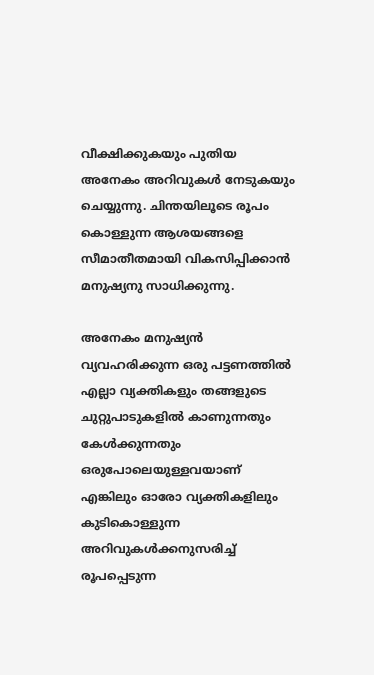വീക്ഷിക്കുകയും പുതിയ അനേകം അറിവുകൾ നേടുകയും ചെയ്യുന്നു. ചിന്തയിലൂടെ രൂപം കൊള്ളുന്ന ആശയങ്ങളെ സീമാതീതമായി വികസിപ്പിക്കാന്‍ മനുഷ്യനു സാധിക്കുന്നു.

അനേകം മനുഷ്യൻ വ്യവഹരിക്കുന്ന ഒരു പട്ടണത്തിൽ എല്ലാ വ്യക്തികളും തങ്ങളുടെ ചുറ്റുപാടുകളിൽ കാണുന്നതും കേൾക്കുന്നതും ഒരുപോലെയുള്ളവയാണ് എങ്കിലും ഓരോ വ്യക്തികളിലും കുടികൊള്ളുന്ന അറിവുകൾക്കനുസരിച്ച് രൂപപ്പെടുന്ന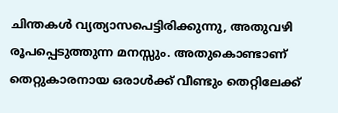ചിന്തകൾ വ്യത്യാസപെട്ടിരിക്കുന്നു, അതുവഴി രൂപപ്പെടുത്തുന്ന മനസ്സും. അതുകൊണ്ടാണ് തെറ്റുകാരനായ ഒരാൾക്ക് വീണ്ടും തെറ്റിലേക്ക്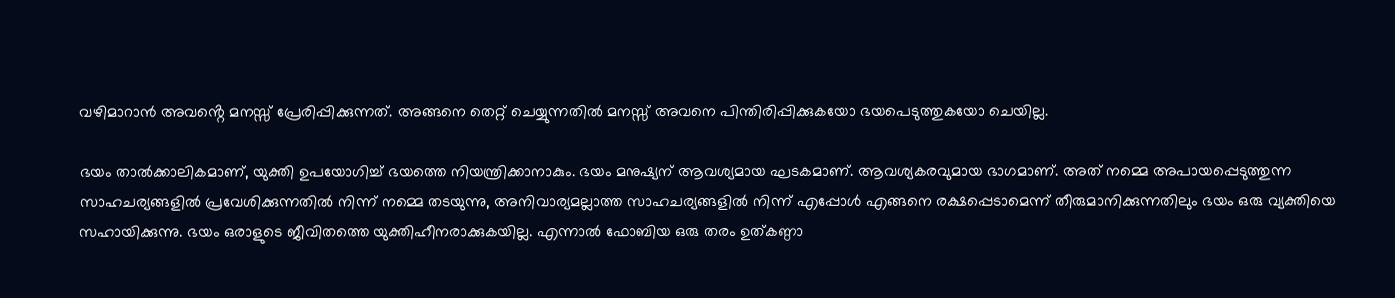വഴിമാറാൻ അവൻ്റെ മനസ്സ് പ്രേരിപ്പിക്കുന്നത്. അങ്ങനെ തെറ്റ് ചെയ്യുന്നതിൽ മനസ്സ് അവനെ പിന്തിരിപ്പിക്കുകയോ ഭയപെടുത്തുകയോ ചെയില്ല.

ഭയം താൽക്കാലികമാണ്, യുക്തി ഉപയോഗിച്ച് ഭയത്തെ നിയന്ത്രിക്കാനാകും. ഭയം മനുഷ്യന് ആവശ്യമായ ഘടകമാണ്. ആവശ്യകരവുമായ ഭാഗമാണ്. അത് നമ്മെ അപായപ്പെടുത്തുന്ന സാഹചര്യങ്ങളിൽ പ്രവേശിക്കുന്നതിൽ നിന്ന് നമ്മെ തടയുന്നു, അനിവാര്യമല്ലാത്ത സാഹചര്യങ്ങളിൽ നിന്ന് എപ്പോൾ എങ്ങനെ രക്ഷപ്പെടാമെന്ന് തീരുമാനിക്കുന്നതിലും ഭയം ഒരു വ്യക്തിയെ സഹായിക്കുന്നു. ഭയം ഒരാളുടെ ജീവിതത്തെ യുക്തിഹീനരാക്കുകയില്ല. എന്നാൽ ഫോബിയ ഒരു തരം ഉത്കണ്ഠാ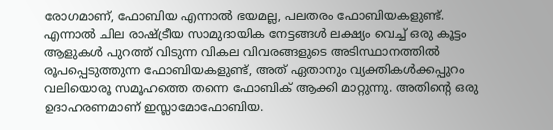രോഗമാണ്, ഫോബിയ എന്നാൽ ഭയമല്ല, പലതരം ഫോബിയകളുണ്ട്. എന്നാൽ ചില രാഷ്ട്രീയ സാമുദായിക നേട്ടങ്ങൾ ലക്ഷ്യം വെച്ച് ഒരു കൂട്ടം ആളുകൾ പുറത്ത് വിടുന്ന വികല വിവരങ്ങളുടെ അടിസ്ഥാനത്തിൽ രൂപപ്പെടുത്തുന്ന ഫോബിയകളുണ്ട്, അത് ഏതാനും വ്യക്തികൾക്കപ്പുറം വലിയൊരൂ സമൂഹത്തെ തന്നെ ഫോബിക് ആക്കി മാറ്റുന്നു. അതിൻ്റെ ഒരു ഉദാഹരണമാണ് ഇസ്ലാമോഫോബിയ.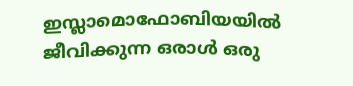ഇസ്ലാമൊഫോബിയയിൽ ജീവിക്കുന്ന ഒരാൾ ഒരു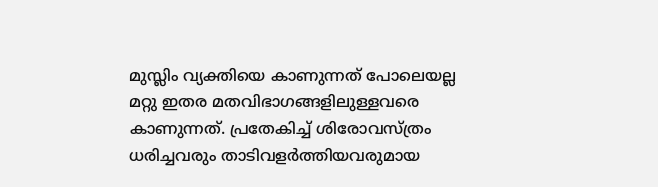മുസ്ലിം വ്യക്തിയെ കാണുന്നത് പോലെയല്ല മറ്റു ഇതര മതവിഭാഗങ്ങളിലുള്ളവരെ കാണുന്നത്. പ്രതേകിച്ച് ശിരോവസ്ത്രം ധരിച്ചവരും താടിവളർത്തിയവരുമായ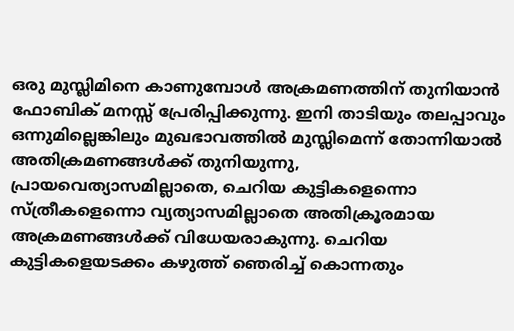ഒരു മുസ്ലിമിനെ കാണുമ്പോൾ അക്രമണത്തിന് തുനിയാൻ ഫോബിക് മനസ്സ് പ്രേരിപ്പിക്കുന്നു. ഇനി താടിയും തലപ്പാവും ഒന്നുമില്ലെങ്കിലും മുഖഭാവത്തിൽ മുസ്ലിമെന്ന് തോന്നിയാൽ അതിക്രമണങ്ങൾക്ക് തുനിയുന്നു, പ്രായവെത്യാസമില്ലാതെ, ചെറിയ കുട്ടികളെന്നൊ സ്ത്രീകളെന്നൊ വ്യത്യാസമില്ലാതെ അതിക്രൂരമായ അക്രമണങ്ങൾക്ക് വിധേയരാകുന്നു. ചെറിയ കുട്ടികളെയടക്കം കഴുത്ത് ഞെരിച്ച് കൊന്നതും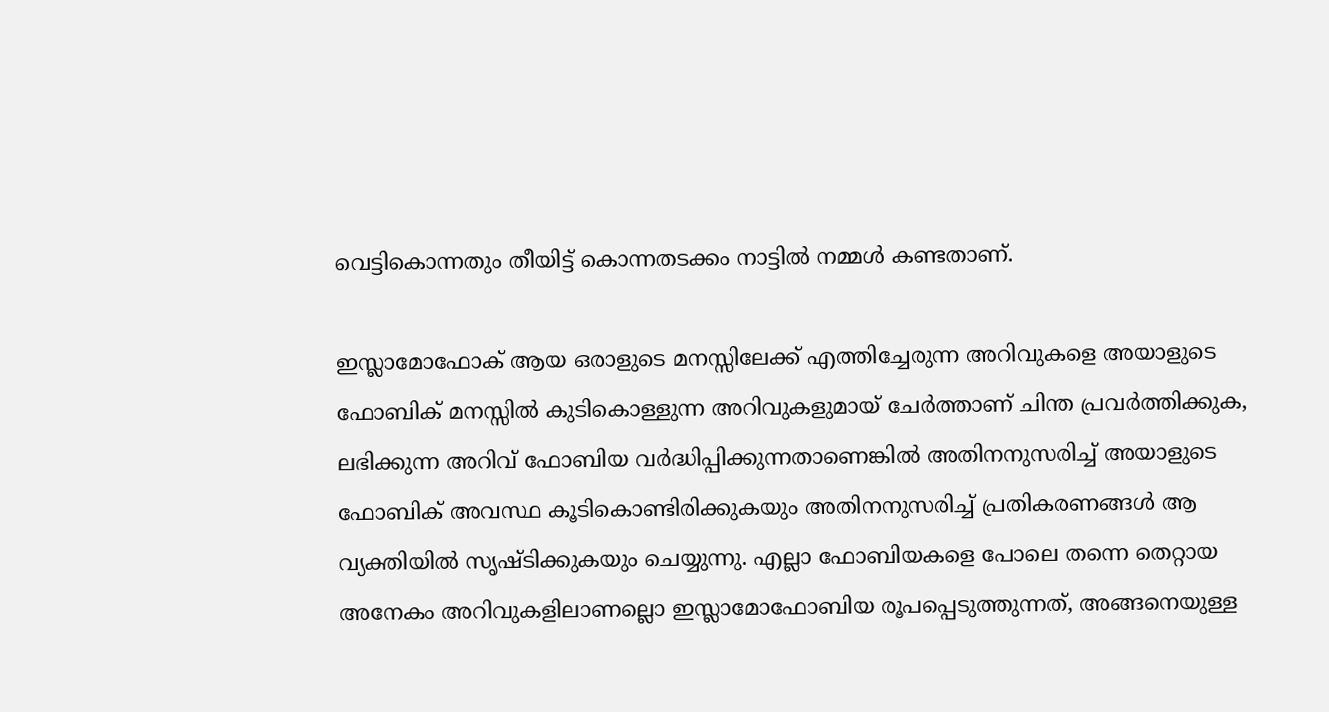വെട്ടികൊന്നതും തീയിട്ട് കൊന്നതടക്കം നാട്ടിൽ നമ്മൾ കണ്ടതാണ്.

ഇസ്ലാമോഫോക് ആയ ഒരാളുടെ മനസ്സിലേക്ക് എത്തിച്ചേരുന്ന അറിവുകളെ അയാളുടെ ഫോബിക് മനസ്സിൽ കുടികൊള്ളുന്ന അറിവുകളുമായ് ചേർത്താണ് ചിന്ത പ്രവർത്തിക്കുക, ലഭിക്കുന്ന അറിവ് ഫോബിയ വർദ്ധിപ്പിക്കുന്നതാണെങ്കിൽ അതിനനുസരിച്ച് അയാളുടെ ഫോബിക് അവസ്ഥ കൂടികൊണ്ടിരിക്കുകയും അതിനനുസരിച്ച് പ്രതികരണങ്ങൾ ആ വ്യക്തിയിൽ സൃഷ്ടിക്കുകയും ചെയ്യുന്നു. എല്ലാ ഫോബിയകളെ പോലെ തന്നെ തെറ്റായ അനേകം അറിവുകളിലാണല്ലൊ ഇസ്ലാമോഫോബിയ രൂപപ്പെടുത്തുന്നത്, അങ്ങനെയുള്ള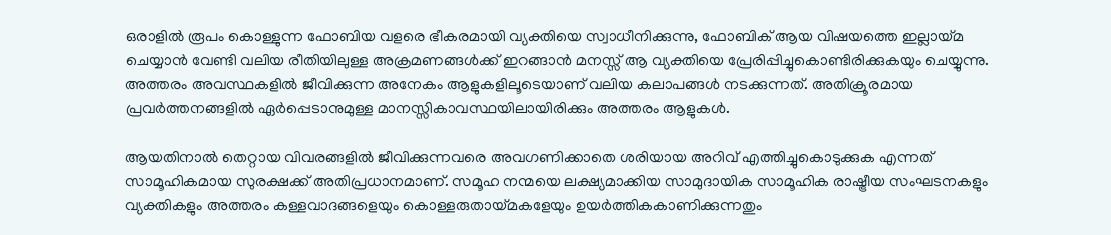ഒരാളിൽ രൂപം കൊള്ളുന്ന ഫോബിയ വളരെ ഭീകരമായി വ്യക്തിയെ സ്വാധീനിക്കുന്നു, ഫോബിക് ആയ വിഷയത്തെ ഇല്ലായ്മ ചെയ്യാൻ വേണ്ടി വലിയ രീതിയിലുള്ള അക്രമണങ്ങൾക്ക് ഇറങ്ങാൻ മനസ്സ് ആ വ്യക്തിയെ പ്രേരിപ്പിച്ചുകൊണ്ടിരിക്കുകയും ചെയ്യുന്നു. അത്തരം അവസ്ഥകളിൽ ജീവിക്കുന്ന അനേകം ആളുകളിലൂടെയാണ് വലിയ കലാപങ്ങൾ നടക്കുന്നത്. അതിക്രൂരമായ പ്രവർത്തനങ്ങളിൽ ഏർപ്പെടാനുമുള്ള മാനസ്സികാവസ്ഥയിലായിരിക്കും അത്തരം ആളുകൾ.

ആയതിനാൽ തെറ്റായ വിവരങ്ങളിൽ ജീവിക്കുന്നവരെ അവഗണിക്കാതെ ശരിയായ അറിവ് എത്തിച്ചുകൊടുക്കുക എന്നത് സാമൂഹികമായ സുരക്ഷക്ക് അതിപ്രധാനമാണ്. സമൂഹ നന്മയെ ലക്ഷ്യമാക്കിയ സാമുദായിക സാമൂഹിക രാഷ്ട്രീയ സംഘടനകളും വ്യക്തികളും അത്തരം കള്ളവാദങ്ങളെയും കൊള്ളരുതായ്മകളേയും ഉയർത്തികകാണിക്കുന്നതും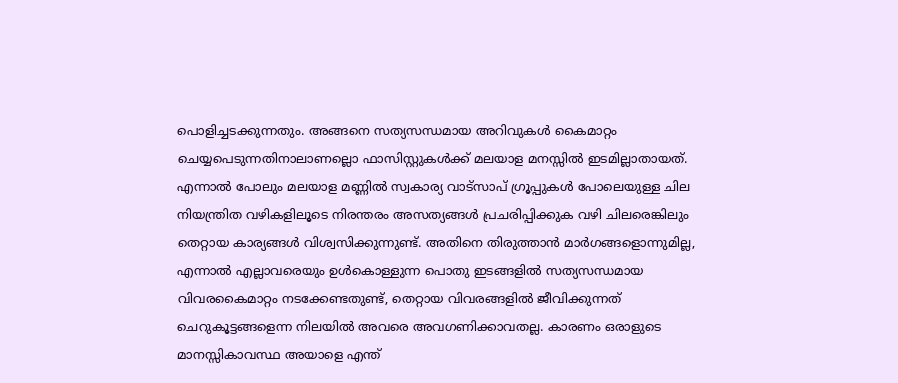പൊളിച്ചടക്കുന്നതും. അങ്ങനെ സത്യസന്ധമായ അറിവുകൾ കൈമാറ്റം ചെയ്യപെടുന്നതിനാലാണല്ലൊ ഫാസിസ്റ്റുകൾക്ക് മലയാള മനസ്സിൽ ഇടമില്ലാതായത്. എന്നാൽ പോലും മലയാള മണ്ണിൽ സ്വകാര്യ വാട്സാപ് ഗ്രൂപ്പുകൾ പോലെയുള്ള ചില നിയന്ത്രിത വഴികളിലൂടെ നിരന്തരം അസത്യങ്ങൾ പ്രചരിപ്പിക്കുക വഴി ചിലരെങ്കിലും തെറ്റായ കാര്യങ്ങൾ വിശ്വസിക്കുന്നുണ്ട്. അതിനെ തിരുത്താൻ മാർഗങ്ങളൊന്നുമില്ല, എന്നാൽ എല്ലാവരെയും ഉൾകൊള്ളുന്ന പൊതു ഇടങ്ങളിൽ സത്യസന്ധമായ വിവരകൈമാറ്റം നടക്കേണ്ടതുണ്ട്, തെറ്റായ വിവരങ്ങളിൽ ജീവിക്കുന്നത് ചെറുകൂട്ടങ്ങളെന്ന നിലയിൽ അവരെ അവഗണിക്കാവതല്ല. കാരണം ഒരാളുടെ മാനസ്സികാവസ്ഥ അയാളെ എന്ത്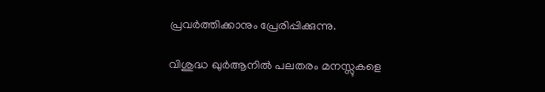പ്രവർത്തിക്കാനും പ്രേരിപ്പിക്കുന്നു.

വിശുദ്ധ ഖുർആനിൽ പലതരം മനസ്സുകളെ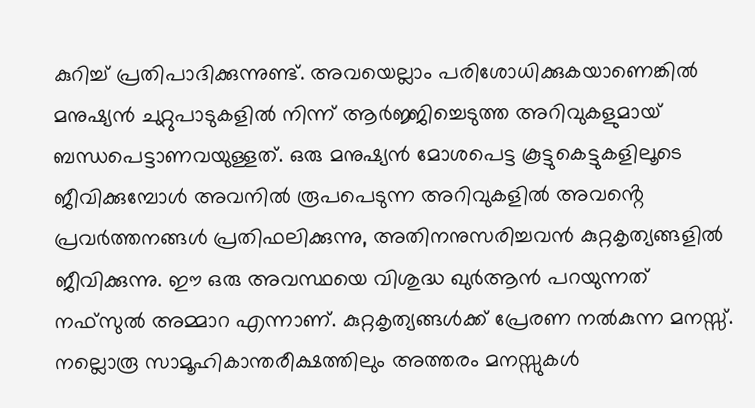കുറിച്ച് പ്രതിപാദിക്കുന്നുണ്ട്. അവയെല്ലാം പരിശോധിക്കുകയാണെങ്കിൽ മനുഷ്യൻ ചുറ്റുപാടുകളിൽ നിന്ന് ആർജ്ജിച്ചെടുത്ത അറിവുകളുമായ് ബന്ധപെട്ടാണവയുള്ളത്. ഒരു മനുഷ്യൻ മോശപെട്ട കൂട്ടുകെട്ടുകളിലൂടെ ജീവിക്കുമ്പോൾ അവനിൽ രൂപപെടുന്ന അറിവുകളിൽ അവൻ്റെ പ്രവർത്തനങ്ങൾ പ്രതിഫലിക്കുന്നു, അതിനനുസരിച്ചവൻ കുറ്റകൃത്യങ്ങളിൽ ജീവിക്കുന്നു. ഈ ഒരു അവസ്ഥയെ വിശുദ്ധ ഖുർആൻ പറയുന്നത് നഫ്സുൽ അമ്മാറ എന്നാണ്. കുറ്റകൃത്യങ്ങൾക്ക് പ്രേരണ നൽകുന്ന മനസ്സ്. നല്ലൊരൂ സാമൂഹികാന്തരീക്ഷത്തിലും അത്തരം മനസ്സുകൾ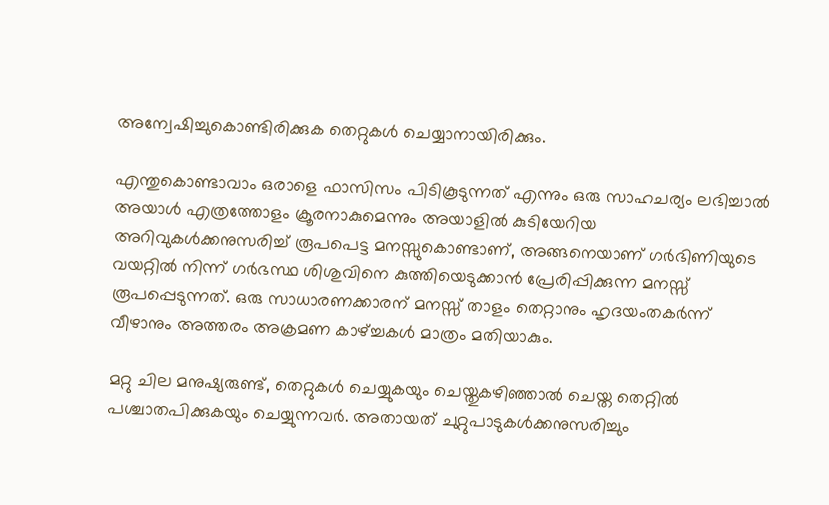അന്വേഷിച്ചുകൊണ്ടിരിക്കുക തെറ്റുകൾ ചെയ്യാനായിരിക്കും.

എന്തുകൊണ്ടാവാം ഒരാളെ ഫാസിസം പിടികൂടുന്നത് എന്നും ഒരു സാഹചര്യം ലഭിച്ചാൽ അയാൾ എത്രത്തോളം ക്രൂരനാകുമെന്നും അയാളിൽ കുടിയേറിയ അറിവുകൾക്കനുസരിച്ച് രൂപപെട്ട മനസ്സുകൊണ്ടാണ്, അങ്ങനെയാണ് ഗർഭിണിയുടെ വയറ്റിൽ നിന്ന് ഗർഭസ്ഥ ശിശുവിനെ കുത്തിയെടുക്കാൻ പ്രേരിപ്പിക്കുന്ന മനസ്സ് രൂപപ്പെടുന്നത്. ഒരു സാധാരണക്കാരന് മനസ്സ് താളം തെറ്റാനും ഹൃദയംതകർന്ന് വീഴാനും അത്തരം അക്രമണ കാഴ്ച്ചകൾ മാത്രം മതിയാകും.

മറ്റു ചില മനുഷ്യരുണ്ട്, തെറ്റുകൾ ചെയ്യുകയും ചെയ്തുകഴിഞ്ഞാൽ ചെയ്ത തെറ്റിൽ പശ്ചാതപിക്കുകയും ചെയ്യുന്നവർ. അതായത് ചുറ്റുപാടുകൾക്കനുസരിച്ചും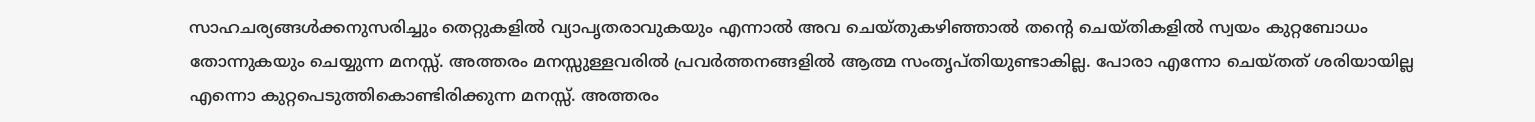സാഹചര്യങ്ങൾക്കനുസരിച്ചും തെറ്റുകളിൽ വ്യാപൃതരാവുകയും എന്നാൽ അവ ചെയ്തുകഴിഞ്ഞാൽ തൻ്റെ ചെയ്തികളിൽ സ്വയം കുറ്റബോധം തോന്നുകയും ചെയ്യുന്ന മനസ്സ്. അത്തരം മനസ്സുള്ളവരിൽ പ്രവർത്തനങ്ങളിൽ ആത്മ സംതൃപ്തിയുണ്ടാകില്ല. പോരാ എന്നോ ചെയ്തത് ശരിയായില്ല എന്നൊ കുറ്റപെടുത്തികൊണ്ടിരിക്കുന്ന മനസ്സ്. അത്തരം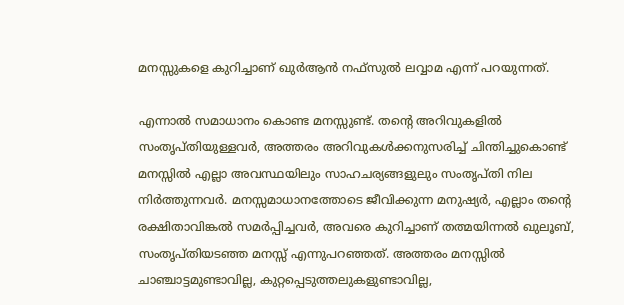മനസ്സുകളെ കുറിച്ചാണ് ഖുർആൻ നഫ്സുൽ ലവ്വാമ എന്ന് പറയുന്നത്.

എന്നാൽ സമാധാനം കൊണ്ട മനസ്സുണ്ട്. തൻ്റെ അറിവുകളിൽ സംതൃപ്തിയുള്ളവർ, അത്തരം അറിവുകൾക്കനുസരിച്ച് ചിന്തിച്ചുകൊണ്ട് മനസ്സിൽ എല്ലാ അവസ്ഥയിലും സാഹചര്യങ്ങളുലും സംതൃപ്തി നില നിർത്തുന്നവർ. മനസ്സമാധാനത്തോടെ ജീവിക്കുന്ന മനുഷ്യർ, എല്ലാം തൻ്റെ രക്ഷിതാവിങ്കൽ സമർപ്പിച്ചവർ, അവരെ കുറിച്ചാണ് തത്മയിന്നൽ ഖുലൂബ്, സംതൃപ്തിയടഞ്ഞ മനസ്സ് എന്നുപറഞ്ഞത്. അത്തരം മനസ്സിൽ ചാഞ്ചാട്ടമുണ്ടാവില്ല, കുറ്റപ്പെടുത്തലുകളുണ്ടാവില്ല,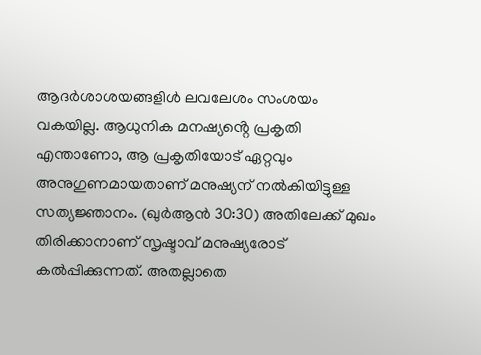ആദർശാശയങ്ങളിൾ ലവലേശം സംശയം വകയില്ല. ആധുനിക മനഷ്യൻ്റെ പ്രകൃതി എന്താണോ, ആ പ്രകൃതിയോട് ഏറ്റവും അനുഗുണമായതാണ് മനുഷ്യന് നൽകിയിട്ടുള്ള സത്യജ്ഞാനം. (ഖുർആൻ 30:30) അതിലേക്ക് മുഖം തിരിക്കാനാണ് സൃഷ്ടാവ് മനുഷ്യരോട് കൽപ്പിക്കുന്നത്. അതല്ലാതെ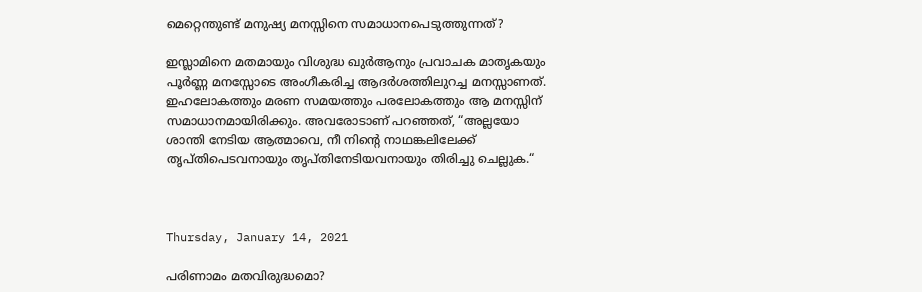മെറ്റെന്തുണ്ട് മനുഷ്യ മനസ്സിനെ സമാധാനപെടുത്തുന്നത്?

ഇസ്ലാമിനെ മതമായും വിശുദ്ധ ഖുർആനും പ്രവാചക മാതൃകയും പൂർണ്ണ മനസ്സോടെ അംഗീകരിച്ച ആദർശത്തിലുറച്ച മനസ്സാണത്. ഇഹലോകത്തും മരണ സമയത്തും പരലോകത്തും ആ മനസ്സിന് സമാധാനമായിരിക്കും. അവരോടാണ് പറഞ്ഞത്, “അല്ലയോ ശാന്തി നേടിയ ആത്മാവെ, നീ നിൻ്റെ നാഥങ്കലിലേക്ക് തൃപ്തിപെടവനായും തൃപ്തിനേടിയവനായും തിരിച്ചു ചെല്ലുക.“



Thursday, January 14, 2021

പരിണാമം മതവിരുദ്ധമൊ?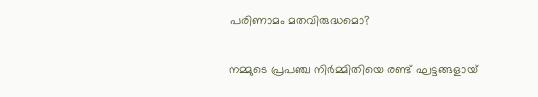പരിണാമം മതവിരുദ്ധമൊ?

നമ്മുടെ പ്രപഞ്ച നിർമ്മിതിയെ രണ്ട് ഘട്ടങ്ങളായ്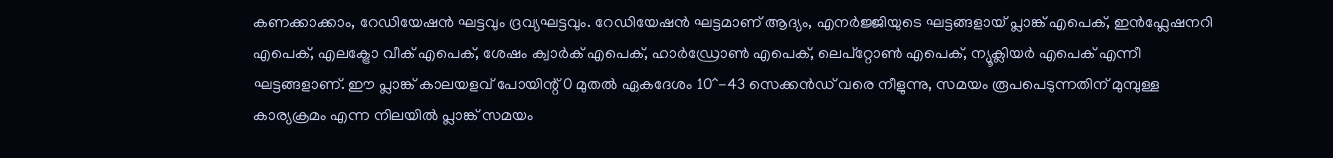കണക്കാക്കാം, റേഡിയേഷൻ ഘട്ടവും ദ്രവ്യഘട്ടവും. റേഡിയേഷൻ ഘട്ടമാണ് ആദ്യം, എനർജ്ജിയുടെ ഘട്ടങ്ങളായ് പ്ലാങ്ക് എപെക്, ഇൻഫ്ലേഷനറി എപെക്, എലക്ട്രോ വീക് എപെക്, ശേഷം ക്വാർക് എപെക്, ഹാർഡ്രോൺ എപെക്, ലെപ്റ്റോൺ എപെക്, ന്യൂക്ലിയർ എപെക് എന്നീ ഘട്ടങ്ങളാണ്. ഈ പ്ലാങ്ക് കാലയളവ് പോയിന്റ് 0 മുതൽ ഏകദേശം 10^-43 സെക്കൻഡ് വരെ നീളുന്നു, സമയം രൂപപെടുന്നതിന് മുമ്പുള്ള കാര്യക്രമം എന്ന നിലയിൽ പ്ലാങ്ക് സമയം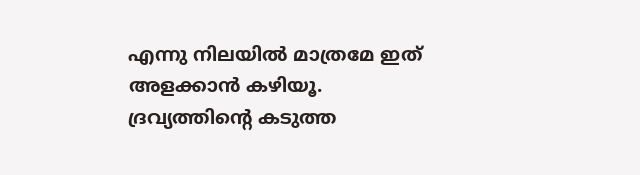എന്നു നിലയിൽ മാത്രമേ ഇത് അളക്കാൻ കഴിയൂ. ദ്രവ്യത്തിന്റെ കടുത്ത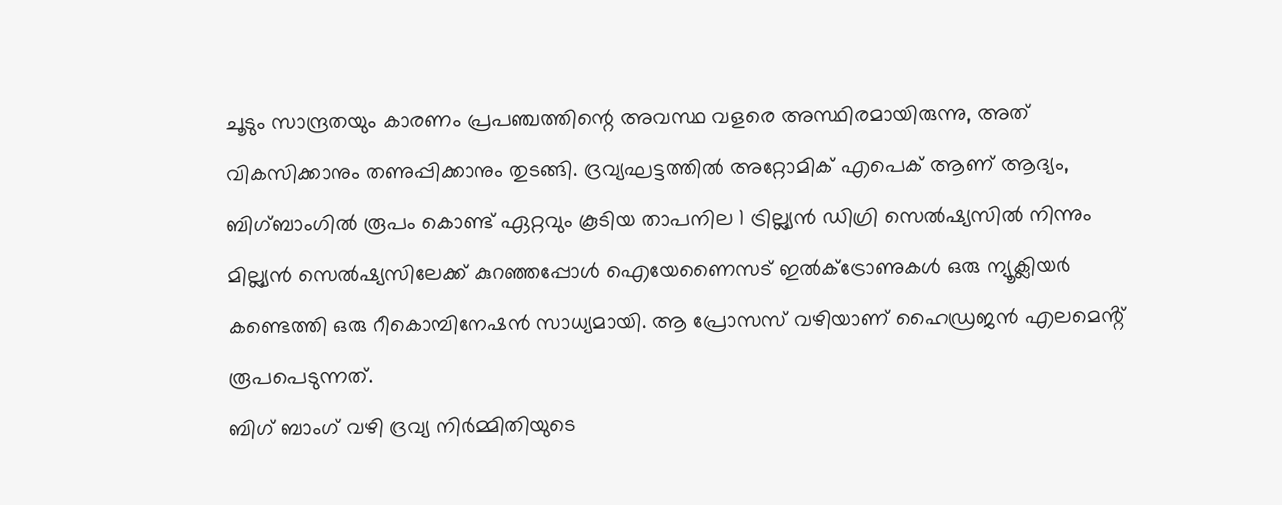ചൂടും സാന്ദ്രതയും കാരണം പ്രപഞ്ചത്തിന്റെ അവസ്ഥ വളരെ അസ്ഥിരമായിരുന്നു, അത് വികസിക്കാനും തണുപ്പിക്കാനും തുടങ്ങി. ദ്രവ്യഘട്ടത്തിൽ അറ്റോമിക് എപെക് ആണ് ആദ്യം, ബിഗ്‌ബാംഗിൽ രൂപം കൊണ്ട് ഏറ്റവും കൂടിയ താപനില 1 ട്രില്ല്യൻ ഡിഗ്രി സെൽ‌ഷ്യസിൽ നിന്നും മില്ല്യൻ സെൽ‌ഷ്യസിലേക്ക് കുറഞ്ഞപ്പോൾ ഐയേണൈസട് ഇൽക്ട്രോണുകൾ ഒരു ന്യൂക്ലിയർ കണ്ടെത്തി ഒരു റീകൊമ്പിനേഷൻ സാധ്യമായി. ആ പ്രോസസ് വഴിയാണ് ഹൈഡ്രജൻ എലമെൻ്റ് രൂപപെടുന്നത്.
ബിഗ് ബാംഗ് വഴി ദ്രവ്യ നിർമ്മിതിയുടെ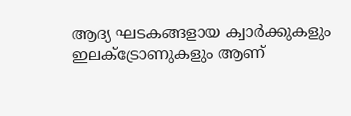ആദ്യ ഘടകങ്ങളായ ക്വാർക്കുകളും ഇലക്ട്രോണുകളും ആണ്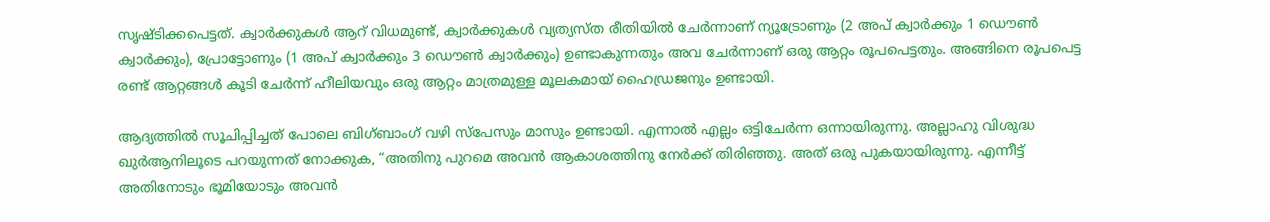സൃഷ്ടിക്കപെട്ടത്. ക്വാർക്കുകൾ ആറ് വിധമുണ്ട്, ക്വാർക്കുകൾ വ്യത്യസ്ത രീതിയിൽ ചേർന്നാണ് ന്യൂട്രോണും (2 അപ് ക്വാർക്കും 1 ഡൌൺ ക്വാർക്കും), പ്രോട്ടോണും (1 അപ് ക്വാർക്കും 3 ഡൌൺ ക്വാർക്കും) ഉണ്ടാകുന്നതും അവ ചേർന്നാണ് ഒരു ആറ്റം രൂപപെട്ടതും. അങ്ങിനെ രൂപപെട്ട രണ്ട് ആറ്റങ്ങൾ കൂടി ചേർന്ന് ഹീലിയവും ഒരു ആറ്റം മാത്രമുള്ള മൂലകമായ് ഹൈഡ്രജനും ഉണ്ടായി.

ആദ്യത്തിൽ സൂചിപ്പിച്ചത് പോലെ ബിഗ്‌ബാംഗ് വഴി സ്പേസും മാസും ഉണ്ടായി. എന്നാൽ എല്ലം ഒട്ടിചേർന്ന ഒന്നായിരുന്നു. അല്ലാഹു വിശുദ്ധ ഖുർ‌ആനിലൂടെ പറയുന്നത് നോക്കുക, “അതിനു പുറമെ അവൻ ആകാശത്തിനു നേർക്ക് തിരിഞ്ഞു. അത് ഒരു പുകയായിരുന്നു. എന്നീട്ട് അതിനോടും ഭൂമിയോടും അവൻ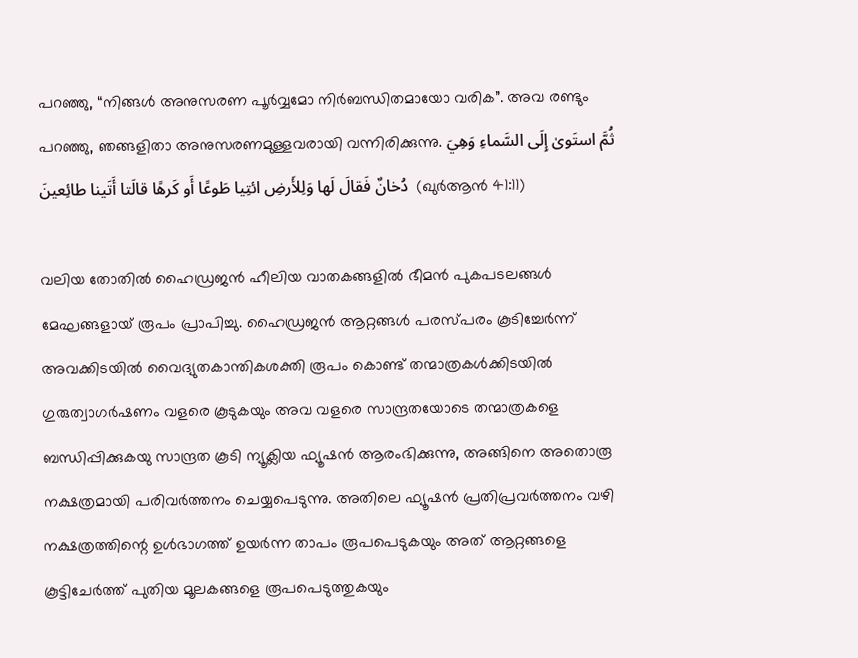പറഞ്ഞു, “നിങ്ങൾ അനുസരണ പൂർവ്വമോ നിർബന്ധിതമായോ വരിക”. അവ രണ്ടും പറഞ്ഞു, ഞങ്ങളിതാ അനുസരണമുള്ളവരായി വന്നിരിക്കുന്നു. ثُمَّ استَوىٰ إِلَى السَّماءِ وَهِيَ دُخانٌ فَقالَ لَها وَلِلأَرضِ ائتِيا طَوعًا أَو كَرهًا قالَتا أَتَينا طائِعينَ  (ഖുർ‌ആൻ 41:11)

വലിയ തോതിൽ ഹൈഡ്രജൻ ഹീലിയ വാതകങ്ങളിൽ ഭീമൻ പുകപടലങ്ങൾ മേഘങ്ങളായ് രൂപം പ്രാപിച്ചു. ഹൈഡ്രജൻ ആറ്റങ്ങൾ പരസ്പരം കൂടിച്ചേർന്ന് അവക്കിടയിൽ വൈദ്യുതകാന്തികശക്തി രൂപം കൊണ്ട് തന്മാത്രകൾക്കിടയിൽ ഗുരുത്വാഗർഷണം വളരെ കൂടുകയും അവ വളരെ സാന്ദ്രതയോടെ തന്മാത്രകളെ ബന്ധിപ്പിക്കുകയു സാന്ദ്രത കൂടി ന്യൂക്ലിയ ഫ്യൂഷൻ ആരംഭിക്കുന്നു, അങ്ങിനെ അതൊരൂ നക്ഷത്രമായി പരിവർത്തനം ചെയ്യപെടുന്നു. അതിലെ ഫ്യൂഷൻ പ്രതിപ്രവർത്തനം വഴി നക്ഷത്രത്തിന്റെ ഉൾഭാഗത്ത് ഉയർന്ന താപം രൂപപെടുകയും അത് ആറ്റങ്ങളെ കൂട്ടിചേർത്ത് പുതിയ മൂലകങ്ങളെ രൂപപെടുത്തുകയും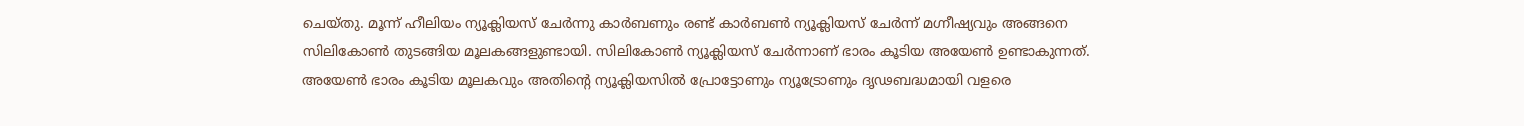ചെയ്തു. മൂന്ന് ഹീലിയം ന്യൂക്ലിയസ് ചേർന്നു കാർബണും രണ്ട് കാർബൺ ന്യൂക്ലിയസ് ചേർന്ന് മഗ്നീഷ്യവും അങ്ങനെ സിലികോൺ തുടങ്ങിയ മൂലകങ്ങളുണ്ടായി. സിലികോൺ ന്യൂക്ലിയസ് ചേർന്നാണ് ഭാരം കൂടിയ അയേൺ ഉണ്ടാകുന്നത്. അയേൺ ഭാരം കൂടിയ മൂലകവും അതിന്റെ ന്യൂക്ലിയസിൽ പ്രോട്ടോണും ന്യൂട്രോണും ദൃഢബദ്ധമായി വളരെ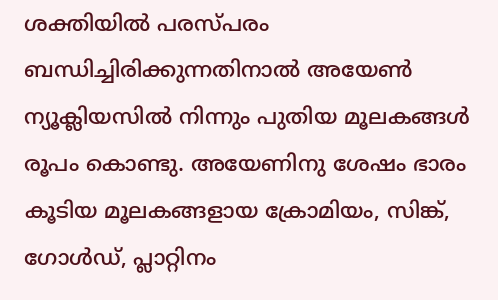ശക്തിയിൽ പരസ്പരം ബന്ധിച്ചിരിക്കുന്നതിനാൽ അയേൺ ന്യൂക്ലിയസിൽ നിന്നും പുതിയ മൂലകങ്ങൾ രൂപം കൊണ്ടു. അയേണിനു ശേഷം ഭാരം കൂടിയ മൂലകങ്ങളായ ക്രോമിയം, സിങ്ക്, ഗോൾഡ്, പ്ലാറ്റിനം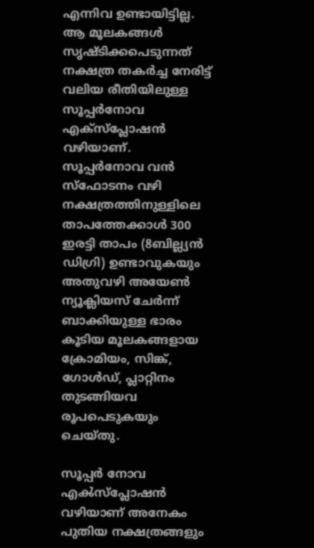എന്നിവ ഉണ്ടായിട്ടില്ല. ആ മൂലകങ്ങൾ സൃഷ്ടിക്കപെടുന്നത് നക്ഷത്ര തകർച്ച നേരിട്ട് വലിയ രീതിയിലുള്ള സൂപ്പർ‌നോവ എക്സ്പ്ലോഷൻ വഴിയാണ്.  സൂപ്പർനോവ വൻ സ്ഫോടനം വഴി നക്ഷത്രത്തിനുള്ളിലെ താപത്തേക്കാൾ 300 ഇരട്ടി താപം (8ബില്ല്യൻ ഡിഗ്രി) ഉണ്ടാവുകയും അതുവഴി അയേൺ ന്യൂക്ലിയസ് ചേർന്ന് ബാക്കിയുള്ള ഭാരം കൂടിയ മൂലകങ്ങളായ ക്രോമിയം, സിങ്ക്, ഗോൾഡ്, പ്ലാറ്റിനം തുടങ്ങിയവ രൂപപെടുകയും ചെയ്തു.

സൂപ്പർ നോവ എൿസ്പ്ലോഷൻ വഴിയാണ് അനേകം പുതിയ നക്ഷത്രങ്ങളും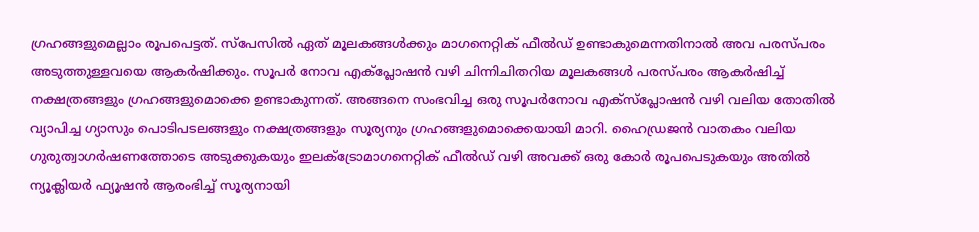ഗ്രഹങ്ങളുമെല്ലാം രൂപപെട്ടത്. സ്പേസിൽ ഏത് മൂലകങ്ങൾക്കും മാഗനെറ്റിക് ഫീൽഡ് ഉണ്ടാകുമെന്നതിനാൽ അവ പരസ്പരം അടുത്തുള്ളവയെ ആകർഷിക്കും. സൂപർ നോവ എക്പ്ലോഷൻ വഴി ചിന്നിചിതറിയ മൂലകങ്ങൾ പരസ്പരം ആകർഷിച്ച് നക്ഷത്രങ്ങളും ഗ്രഹങ്ങളുമൊക്കെ ഉണ്ടാകുന്നത്. അങ്ങനെ സംഭവിച്ച ഒരു സൂപർനോവ എക്സ്പ്ലോഷൻ വഴി വലിയ തോതിൽ വ്യാപിച്ച ഗ്യാസും പൊടിപടലങ്ങളും നക്ഷത്രങ്ങളും സൂര്യനും ഗ്രഹങ്ങളുമൊക്കെയായി മാറി. ഹൈഡ്രജൻ വാതകം വലിയ ഗുരുത്വാഗർഷണത്തോടെ അടുക്കുകയും ഇലക്ട്രോമാഗനെറ്റിക് ഫീൽഡ് വഴി അവക്ക് ഒരു കോർ രൂപപെടുകയും അതിൽ ന്യൂക്ലിയർ ഫ്യൂഷൻ ആരംഭിച്ച് സൂര്യനായി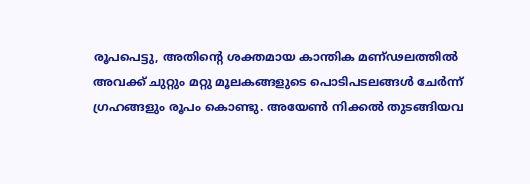രൂപപെട്ടു, അതിന്റെ ശക്തമായ കാന്തിക മണ്ഢലത്തിൽ അവക്ക് ചുറ്റും മറ്റു മൂലകങ്ങളുടെ പൊടിപടലങ്ങൾ ചേർന്ന് ഗ്രഹങ്ങളും രൂപം കൊണ്ടു. അയേൺ നിക്കൽ തുടങ്ങിയവ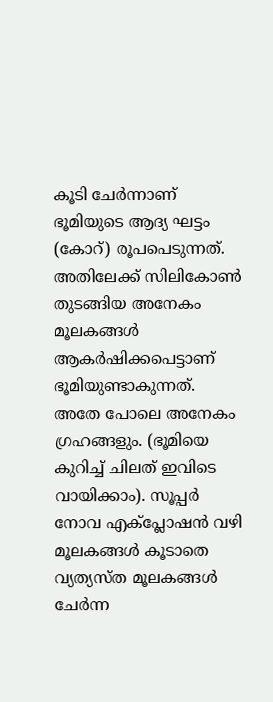കൂടി ചേർന്നാണ് ഭൂമിയുടെ ആദ്യ ഘട്ടം (കോറ്) രൂപപെടുന്നത്. അതിലേക്ക് സിലികോൺ തുടങ്ങിയ അനേകം മൂലകങ്ങൾ ആകർഷിക്കപെട്ടാണ് ഭൂമിയുണ്ടാകുന്നത്. അതേ പോലെ അനേകം ഗ്രഹങ്ങളും. (ഭൂമിയെ കുറിച്ച് ചിലത് ഇവിടെ വായിക്കാം). സൂപ്പർ നോവ എക്പ്ലോഷൻ വഴി മൂലകങ്ങൾ കൂടാതെ വ്യത്യസ്ത മൂലകങ്ങൾ ചേർന്ന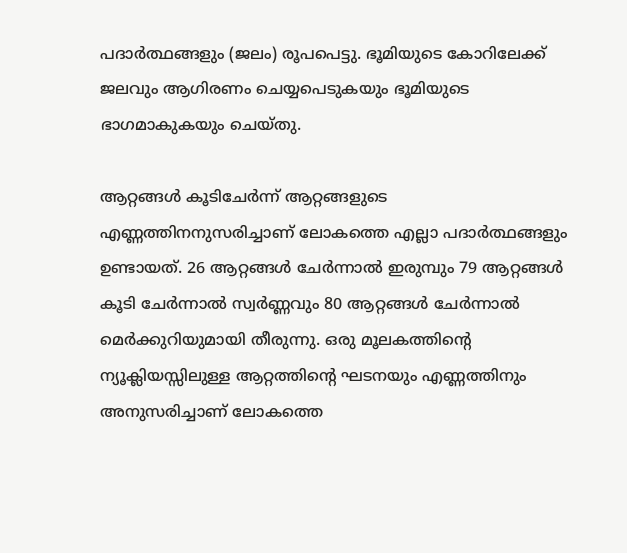പദാർത്ഥങ്ങളും (ജലം) രൂപപെട്ടു. ഭൂമിയുടെ കോറിലേക്ക് ജലവും ആഗിരണം ചെയ്യപെടുകയും ഭൂമിയുടെ ഭാഗമാകുകയും ചെയ്തു.

ആറ്റങ്ങൾ കൂടിചേർന്ന് ആറ്റങ്ങളുടെ എണ്ണത്തിനനുസരിച്ചാണ് ലോകത്തെ എല്ലാ പദാർത്ഥങ്ങളും ഉണ്ടായത്. 26 ആറ്റങ്ങൾ ചേർന്നാൽ ഇരുമ്പും 79 ആറ്റങ്ങൾ കൂടി ചേർന്നാൽ സ്വർണ്ണവും 80 ആറ്റങ്ങൾ ചേർന്നാൽ മെർ‌ക്കുറിയുമായി തീരുന്നു. ഒരു മൂലകത്തിന്റെ ന്യൂക്ലിയസ്സിലുള്ള ആറ്റത്തിന്റെ ഘടനയും എണ്ണത്തിനും അനുസരിച്ചാണ് ലോകത്തെ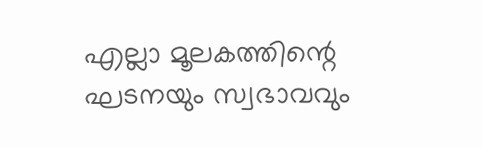എല്ലാ മൂലകത്തിന്റെ ഘടനയും സ്വഭാവവും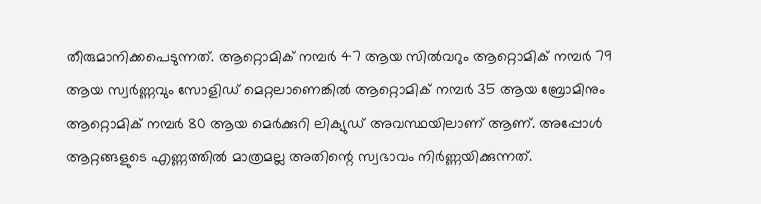തീരുമാനിക്കപെടുന്നത്. ആറ്റൊമിക് നമ്പർ 47 ആയ സിൽ‌വറും ആറ്റൊമിക് നമ്പർ 79 ആയ സ്വർണ്ണവും സോളിഡ് മെറ്റലാണെങ്കിൽ ആറ്റൊമിക് നമ്പർ 35 ആയ ബ്രോമിനും ആറ്റൊമിക് നമ്പർ 80 ആയ മെർക്കുറി ലിക്യുഡ് അവസ്ഥയിലാണ് ആണ്. അപ്പോൾ ആറ്റങ്ങളുടെ എണ്ണത്തിൽ മാത്രമല്ല അതിന്റെ സ്വഭാവം നിർണ്ണയിക്കുന്നത്.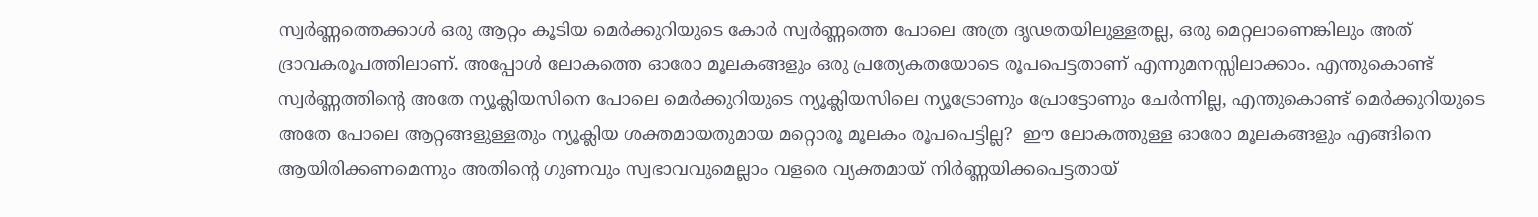സ്വർണ്ണത്തെക്കാൾ ഒരു ആറ്റം കൂടിയ മെർക്കുറിയുടെ കോർ സ്വർണ്ണത്തെ പോലെ അത്ര ദൃഢതയിലുള്ളതല്ല, ഒരു മെറ്റലാണെങ്കിലും അത് ദ്രാവകരൂപത്തിലാണ്. അപ്പോൾ ലോകത്തെ ഓരോ മൂലകങ്ങളും ഒരു പ്രത്യേകതയോടെ രൂപപെട്ടതാണ് എന്നുമനസ്സിലാക്കാം. എന്തുകൊണ്ട് സ്വർണ്ണത്തിന്റെ അതേ ന്യൂക്ലിയസിനെ പോലെ മെർക്കുറിയുടെ ന്യൂക്ലിയസിലെ ന്യൂട്രോണും പ്രോട്ടോണും ചേർന്നില്ല, എന്തുകൊണ്ട് മെർക്കുറിയുടെ അതേ പോലെ ആറ്റങ്ങളുള്ളതും ന്യൂക്ലിയ ശക്തമായതുമായ മറ്റൊരൂ മൂലകം രൂപപെട്ടില്ല?  ഈ ലോകത്തുള്ള ഓരോ മൂലകങ്ങളും എങ്ങിനെ ആയിരിക്കണമെന്നും അതിന്റെ ഗുണവും സ്വഭാവവുമെല്ലാം വളരെ വ്യക്തമായ് നിർണ്ണയിക്കപെട്ടതായ്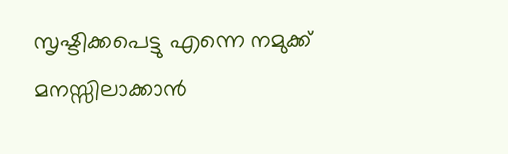സൃഷ്ടിക്കപെട്ടു എന്നെ നമുക്ക് മനസ്സിലാക്കാൻ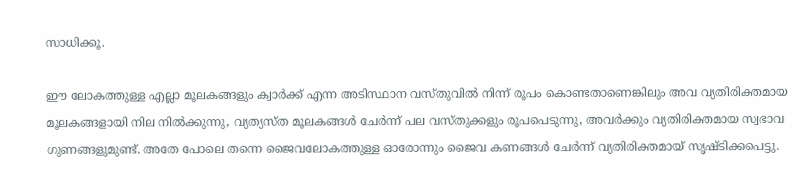സാധിക്കൂ.

ഈ ലോകത്തുള്ള എല്ലാ മൂലകങ്ങളും ക്വാർക്ക് എന്ന അടിസ്ഥാന വസ്തുവിൽ നിന്ന് രൂപം കൊണ്ടതാണെങ്കിലും അവ വ്യതിരിക്തമായ മൂലകങ്ങളായി നില നിൽക്കുന്നു, വ്യത്യസ്ത മൂലകങ്ങൾ ചേർന്ന് പല വസ്തുക്കളും രൂപപെടുന്നു, അവർക്കും വ്യതിരിക്തമായ സ്വഭാവ ഗുണങ്ങളുമുണ്ട്. അതേ പോലെ തന്നെ ജൈവലോകത്തുള്ള ഓരോന്നും ജൈവ കണങ്ങൾ ചേർന്ന് വ്യതിരിക്തമായ് സൃഷ്ടിക്കപെട്ടു.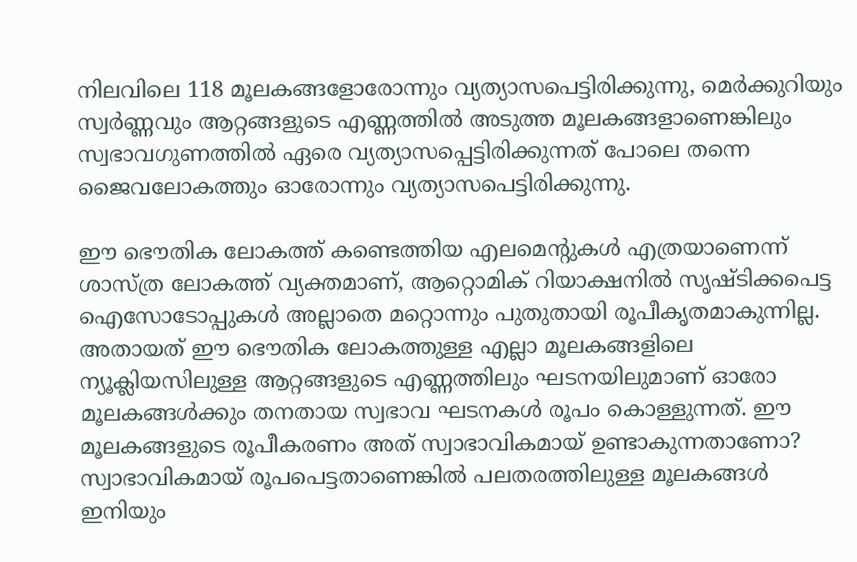നിലവിലെ 118 മൂലകങ്ങളോരോന്നും വ്യത്യാസപെട്ടിരിക്കുന്നു, മെർക്കുറിയും സ്വർണ്ണവും ആറ്റങ്ങളുടെ എണ്ണത്തിൽ അടുത്ത മൂലകങ്ങളാണെങ്കിലും സ്വഭാവഗുണത്തിൽ ഏരെ വ്യത്യാസപ്പെട്ടിരിക്കുന്നത് പോലെ തന്നെ ജൈവലോകത്തും ഓരോന്നും വ്യത്യാസപെട്ടിരിക്കുന്നു.

ഈ ഭൌതിക ലോകത്ത് കണ്ടെത്തിയ എലമെന്റുകൾ എത്രയാണെന്ന് ശാസ്ത്ര ലോകത്ത് വ്യക്തമാണ്, ആറ്റൊമിക് റിയാക്ഷനിൽ സൃഷ്ടിക്കപെട്ട ഐസോടോപ്പുകൾ അല്ലാതെ മറ്റൊന്നും പുതുതായി രൂപീകൃതമാകുന്നില്ല. അതായത് ഈ ഭൌതിക ലോകത്തുള്ള എല്ലാ മൂലകങ്ങളിലെ ന്യൂക്ലിയസിലുള്ള ആറ്റങ്ങളുടെ എണ്ണത്തിലും ഘടനയിലുമാണ് ഓരോ മൂലകങ്ങൾക്കും തനതായ സ്വഭാവ ഘടനകൾ രൂപം കൊള്ളുന്നത്. ഈ മൂലകങ്ങളുടെ രൂപീകരണം അത് സ്വാഭാവികമായ് ഉണ്ടാകുന്നതാണോ? സ്വാഭാവികമായ് രൂപപെട്ടതാണെങ്കിൽ പലതരത്തിലുള്ള മൂലകങ്ങൾ ഇനിയും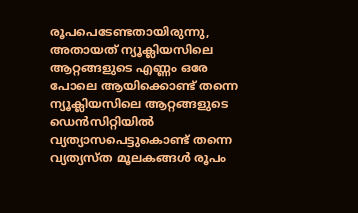രൂപപെടേണ്ടതായിരുന്നു, അതായത് ന്യൂക്ലിയസിലെ ആറ്റങ്ങളുടെ എണ്ണം ഒരേ പോലെ ആയിക്കൊണ്ട് തന്നെ ന്യൂക്ലിയസിലെ ആറ്റങ്ങളുടെ ഡെൻ‌സിറ്റിയിൽ വ്യത്യാസപെട്ടുകൊണ്ട് തന്നെ വ്യത്യസ്ത മൂലകങ്ങൾ രൂപം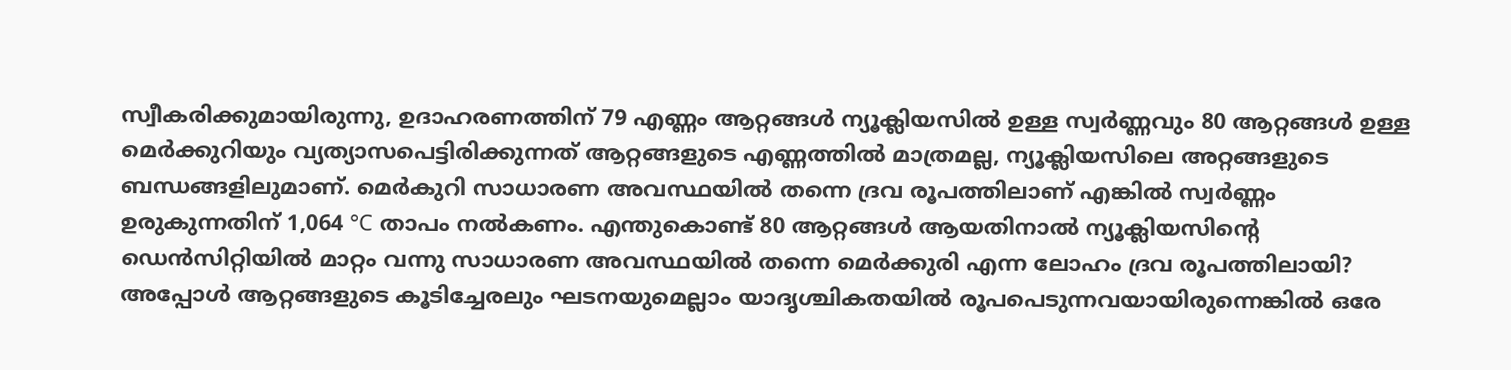സ്വീകരിക്കുമായിരുന്നു, ഉദാഹരണത്തിന് 79 എണ്ണം ആറ്റങ്ങൾ ന്യൂക്ലിയസിൽ ഉള്ള സ്വർണ്ണവും 80 ആറ്റങ്ങൾ ഉള്ള മെർക്കുറിയും വ്യത്യാസപെട്ടിരിക്കുന്നത് ആറ്റങ്ങളുടെ എണ്ണത്തിൽ മാത്രമല്ല, ന്യൂക്ലിയസിലെ അറ്റങ്ങളുടെ ബന്ധങ്ങളിലുമാണ്. മെർകുറി സാധാരണ അവസ്ഥയിൽ തന്നെ ദ്രവ രൂപത്തിലാണ് എങ്കിൽ സ്വർണ്ണം ഉരുകുന്നതിന് 1,064 °C താപം നൽകണം. എന്തുകൊണ്ട് 80 ആറ്റങ്ങൾ ആയതിനാൽ ന്യൂക്ലിയസിന്റെ ഡെൻ‌സിറ്റിയിൽ മാറ്റം വന്നു സാധാരണ അവസ്ഥയിൽ തന്നെ മെർക്കുരി എന്ന ലോഹം ദ്രവ രൂപത്തിലായി? അപ്പോൾ ആറ്റങ്ങളുടെ കൂടിച്ചേരലും ഘടനയുമെല്ലാം യാദൃശ്ചികതയിൽ രൂപപെടുന്നവയായിരുന്നെങ്കിൽ ഒരേ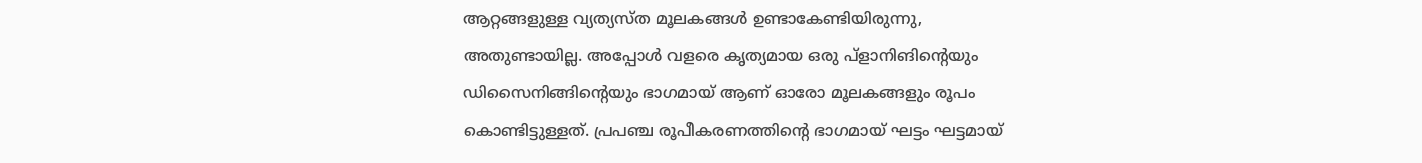ആറ്റങ്ങളുള്ള വ്യത്യസ്ത മൂലകങ്ങൾ ഉണ്ടാകേണ്ടിയിരുന്നു, അതുണ്ടായില്ല. അപ്പോൾ വളരെ കൃത്യമായ ഒരു പ്ളാനിങിൻ്റെയും ഡിസൈനിങ്ങിന്റെയും ഭാഗമായ് ആണ് ഓരോ മൂലകങ്ങളും രൂപം കൊണ്ടിട്ടുള്ളത്. പ്രപഞ്ച രൂപീകരണത്തിന്റെ ഭാഗമായ് ഘട്ടം ഘട്ടമായ്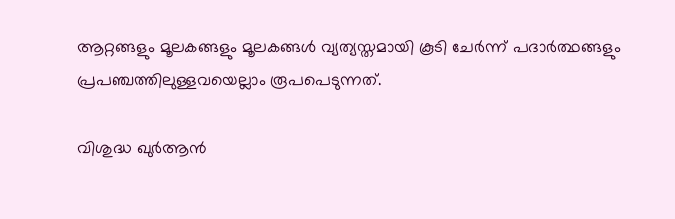ആറ്റങ്ങളും മൂലകങ്ങളും മൂലകങ്ങൾ വ്യത്യസ്തമായി കൂടി ചേർന്ന് പദാർത്ഥങ്ങളും പ്രപഞ്ചത്തിലുള്ളവയെല്ലാം രൂപപെടുന്നത്.

വിശുദ്ധ ഖുർ‌ആൻ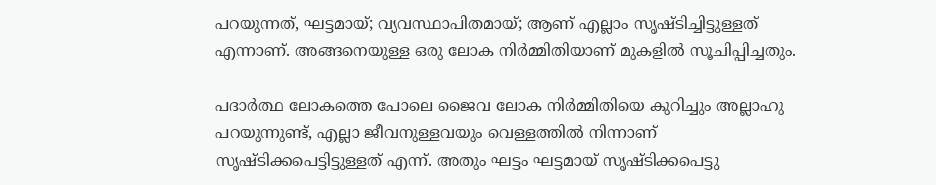പറയുന്നത്, ഘട്ടമായ്; വ്യവസ്ഥാപിതമായ്; ആണ് എല്ലാം സൃഷ്ടിച്ചിട്ടുള്ളത് എന്നാണ്. അങ്ങനെയുള്ള ഒരു ലോക നിർമ്മിതിയാണ് മുകളിൽ സൂചിപ്പിച്ചതും.

പദാർത്ഥ ലോകത്തെ പോലെ ജൈവ ലോക നിർമ്മിതിയെ കുറിച്ചും അല്ലാഹു പറയുന്നുണ്ട്, എല്ലാ ജീവനുള്ളവയും വെള്ളത്തിൽ നിന്നാണ് സൃഷ്ടിക്കപെട്ടിട്ടുള്ളത് എന്ന്. അതും ഘട്ടം ഘട്ടമായ് സൃഷ്ടിക്കപെട്ടു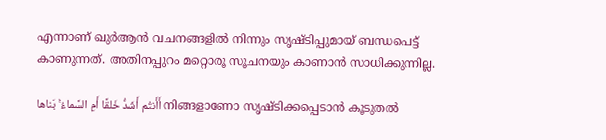എന്നാണ് ഖുർ‌ആൻ വചനങ്ങളിൽ നിന്നും സൃഷ്ടിപ്പുമായ് ബന്ധപെട്ട് കാണുന്നത്. അതിനപ്പുറം മറ്റൊരൂ സൂചനയും കാണാൻ സാധിക്കുന്നില്ല.

أَأَنتُم أَشَدُّ خَلقًا أَمِ السَّماءُ ۚ بَناها നിങ്ങളാണോ സൃഷ്ടിക്കപ്പെടാന്‍ കൂടുതല്‍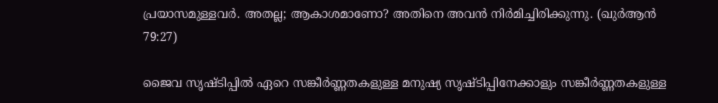പ്രയാസമുള്ളവര്‍. അതല്ല; ആകാശമാണോ? അതിനെ അവന്‍ നിര്‍മിച്ചിരിക്കുന്നു. (ഖുർആൻ 79:27)

ജൈവ സൃഷ്ടിപ്പിൽ ഏറെ സങ്കീർണ്ണതകളുള്ള മനുഷ്യ സൃഷ്ടിപ്പിനേക്കാളും സങ്കീർണ്ണതകളുള്ള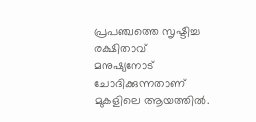പ്രപഞ്ചത്തെ സൃഷ്ടിച്ച രക്ഷിതാവ് മനുഷ്യനോട് ചോദിക്കുന്നതാണ് മുകളിലെ ആയത്തിൽ.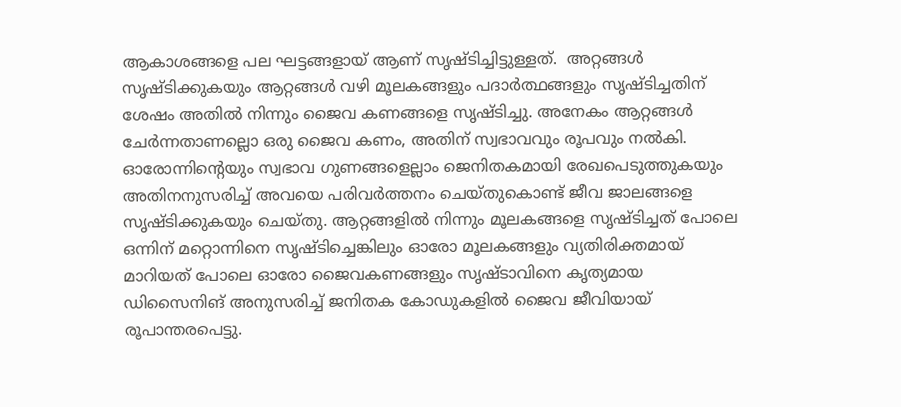ആകാശങ്ങളെ പല ഘട്ടങ്ങളായ് ആണ് സൃഷ്ടിച്ചിട്ടുള്ളത്.  അറ്റങ്ങൾ സൃഷ്ടിക്കുകയും ആറ്റങ്ങൾ വഴി മൂലകങ്ങളും പദാർത്ഥങ്ങളും സൃഷ്ടിച്ചതിന് ശേഷം അതിൽ നിന്നും ജൈവ കണങ്ങളെ സൃഷ്ടിച്ചു. അനേകം ആറ്റങ്ങൾ ചേർന്നതാണല്ലൊ ഒരു ജൈവ കണം, അതിന് സ്വഭാവവും രൂപവും നൽകി. ഓരോന്നിൻ്റെയും സ്വഭാവ ഗുണങ്ങളെല്ലാം ജെനിതകമായി രേഖപെടുത്തുകയും അതിനനുസരിച്ച് അവയെ പരിവർത്തനം ചെയ്തുകൊണ്ട് ജീവ ജാലങ്ങളെ സൃഷ്ടിക്കുകയും ചെയ്തു. ആറ്റങ്ങളിൽ നിന്നും മൂലകങ്ങളെ സൃഷ്ടിച്ചത് പോലെ ഒന്നിന് മറ്റൊന്നിനെ സൃഷ്ടിച്ചെങ്കിലും ഓരോ മൂലകങ്ങളും വ്യതിരിക്തമായ് മാറിയത് പോലെ ഓരോ ജൈവകണങ്ങളും സൃഷ്ടാവിനെ കൃത്യമായ ഡിസൈനിങ് അനുസരിച്ച് ജനിതക കോഡുകളിൽ ജൈവ ജീവിയായ് രൂപാന്തരപെട്ടു.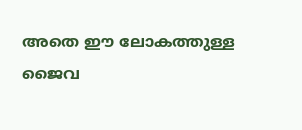അതെ ഈ ലോകത്തുള്ള ജൈവ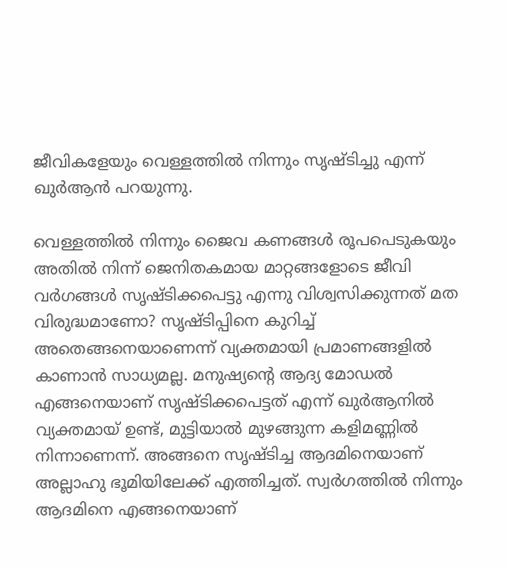ജീവികളേയും വെള്ളത്തിൽ നിന്നും സൃഷ്ടിച്ചു എന്ന് ഖുർആൻ പറയുന്നു.

വെള്ളത്തിൽ നിന്നും ജൈവ കണങ്ങൾ രൂപപെടുകയും അതിൽ നിന്ന് ജെനിതകമായ മാറ്റങ്ങളോടെ ജീവി വർഗങ്ങൾ സൃഷ്ടിക്കപെട്ടു എന്നു വിശ്വസിക്കുന്നത് മത വിരുദ്ധമാണോ? സൃഷ്ടിപ്പിനെ കുറിച്ച് അതെങ്ങനെയാണെന്ന് വ്യക്തമായി പ്രമാണങ്ങളിൽ കാണാൻ സാധ്യമല്ല. മനുഷ്യന്റെ ആദ്യ മോഡൽ എങ്ങനെയാണ് സൃഷ്ടിക്കപെട്ടത് എന്ന് ഖു‌ർ‌ആനിൽ വ്യക്തമായ് ഉണ്ട്, മുട്ടിയാൽ മുഴങ്ങുന്ന കളിമണ്ണിൽ നിന്നാണെന്ന്. അങ്ങനെ സൃഷ്ടിച്ച ആദമിനെയാണ് അല്ലാഹു ഭൂമിയിലേക്ക് എത്തിച്ചത്. സ്വർഗത്തിൽ നിന്നും ആദമിനെ എങ്ങനെയാണ്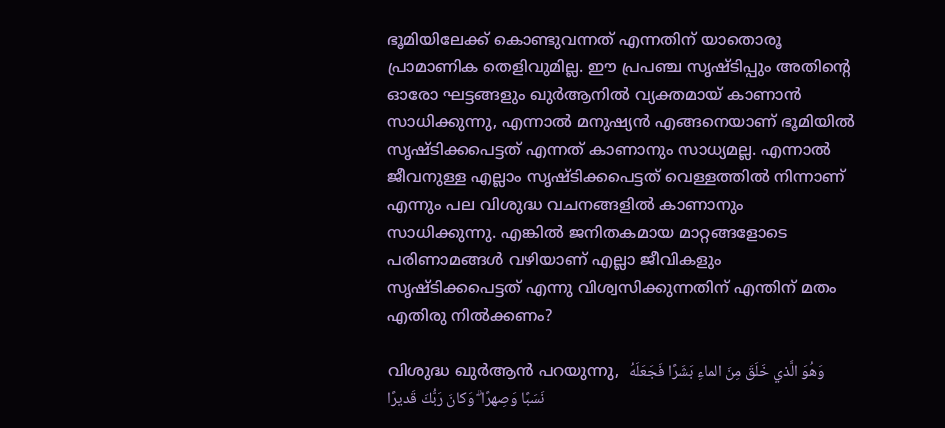ഭൂമിയിലേക്ക് കൊണ്ടുവന്നത് എന്നതിന് യാതൊരൂ പ്രാമാണിക തെളിവുമില്ല. ഈ പ്രപഞ്ച സൃഷ്ടിപ്പും അതിന്റെ ഓരോ ഘട്ടങ്ങളും ഖുർ‌ആനിൽ വ്യക്തമായ് കാണാൻ സാധിക്കുന്നു, എന്നാൽ മനുഷ്യൻ എങ്ങനെയാണ് ഭൂമിയിൽ സൃഷ്ടിക്കപെട്ടത് എന്നത് കാണാനും സാധ്യമല്ല. എന്നാൽ ജീവനുള്ള എല്ലാം സൃഷ്ടിക്കപെട്ടത് വെള്ളത്തിൽ നിന്നാണ് എന്നും പല വിശുദ്ധ വചനങ്ങളിൽ കാണാനും സാധിക്കുന്നു. എങ്കിൽ ജനിതകമായ മാറ്റങ്ങളോടെ പരിണാമങ്ങൾ വഴിയാണ് എല്ലാ ജീവികളും സൃഷ്ടിക്കപെട്ടത് എന്നു വിശ്വസിക്കുന്നതിന് എന്തിന് മതം എതിരു നിൽക്കണം?

വിശുദ്ധ ഖുർ‌ആൻ പറയുന്നു,  وَهُوَ الَّذي خَلَقَ مِنَ الماءِ بَشَرًا فَجَعَلَهُ نَسَبًا وَصِهرًا ۗ وَكانَ رَبُّكَ قَديرًا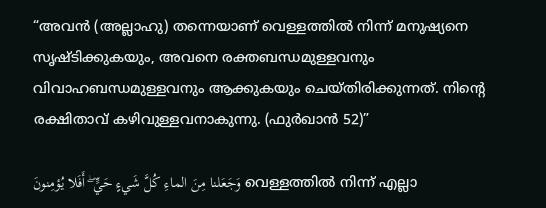“അവന്‍ (അല്ലാഹു) തന്നെയാണ്‌ വെള്ളത്തില്‍ നിന്ന്‌ മനുഷ്യനെ സൃഷ്ടിക്കുകയും, അവനെ രക്തബന്ധമുള്ളവനും വിവാഹബന്ധമുള്ളവനും ആക്കുകയും ചെയ്തിരിക്കുന്നത്‌. നിന്‍റെ രക്ഷിതാവ്‌ കഴിവുള്ളവനാകുന്നു. (ഫുർഖാൻ 52)”

وَجَعَلنا مِنَ الماءِ كُلَّ شَيءٍ حَيٍّ ۖ أَفَلا يُؤمِنونَ വെള്ളത്തില്‍ നിന്ന്‌ എല്ലാ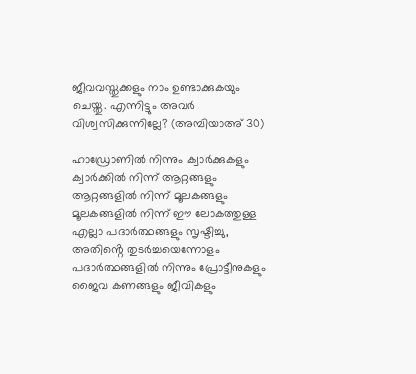ജീവവസ്തുക്കളും നാം ഉണ്ടാക്കുകയും ചെയ്തു. എന്നിട്ടും അവര്‍ വിശ്വസിക്കുന്നില്ലേ? (അമ്പിയാ‌അ് 30)

ഹാഡ്രോണിൽ നിന്നും ക്വാർക്കുകളും ക്വാർക്കിൽ നിന്ന് ആറ്റങ്ങളും ആറ്റങ്ങളിൽ നിന്ന് മൂലകങ്ങളും മൂലകങ്ങളിൽ നിന്ന് ഈ ലോകത്തുള്ള എല്ലാ പദാർത്ഥങ്ങളും സൃഷ്ടിച്ചു, അതിൻ്റെ തുടർച്ചയെന്നോളം പദാർത്ഥങ്ങളിൽ നിന്നും പ്രോട്ടീനുകളും ജൈവ കണങ്ങളും ജീവികളും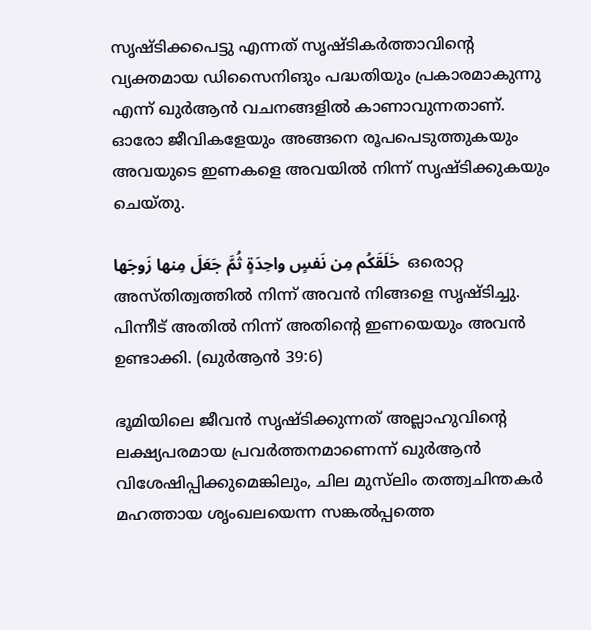സൃഷ്ടിക്കപെട്ടു എന്നത് സൃഷ്ടികർത്താവിൻ്റെ വ്യക്തമായ ഡിസൈനിങും പദ്ധതിയും പ്രകാരമാകുന്നു എന്ന് ഖുർആൻ വചനങ്ങളിൽ കാണാവുന്നതാണ്. ഓരോ ജീവികളേയും അങ്ങനെ രൂപപെടുത്തുകയും അവയുടെ ഇണകളെ അവയിൽ നിന്ന് സൃഷ്ടിക്കുകയും ചെയ്തു.

خَلَقَكُم مِن نَفسٍ واحِدَةٍ ثُمَّ جَعَلَ مِنها زَوجَها  ഒരൊറ്റ അസ്തിത്വത്തില്‍ നിന്ന്‌ അവന്‍ നിങ്ങളെ സൃഷ്ടിച്ചു. പിന്നീട്‌ അതില്‍ നിന്ന്‌ അതിന്‍റെ ഇണയെയും അവന്‍ ഉണ്ടാക്കി. (ഖുർആൻ 39:6)

ഭൂമിയിലെ ജീവൻ സൃഷ്ടിക്കുന്നത് അല്ലാഹുവിന്റെ ലക്ഷ്യപരമായ പ്രവർത്തനമാണെന്ന് ഖുർആൻ വിശേഷിപ്പിക്കുമെങ്കിലും, ചില മുസ്‌ലിം തത്ത്വചിന്തകർ മഹത്തായ ശൃംഖലയെന്ന സങ്കൽപ്പത്തെ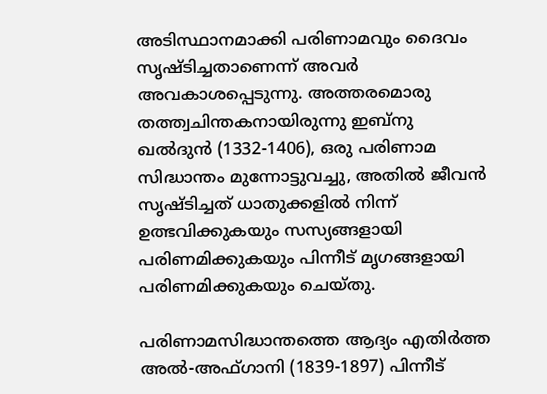അടിസ്ഥാനമാക്കി പരിണാമവും ദൈവം സൃഷ്ടിച്ചതാണെന്ന് അവർ അവകാശപ്പെടുന്നു. അത്തരമൊരു തത്ത്വചിന്തകനായിരുന്നു ഇബ്നു ഖൽദുൻ (1332-1406), ഒരു പരിണാമ സിദ്ധാന്തം മുന്നോട്ടുവച്ചു, അതിൽ ജീവൻ സൃഷ്ടിച്ചത് ധാതുക്കളിൽ നിന്ന് ഉത്ഭവിക്കുകയും സസ്യങ്ങളായി പരിണമിക്കുകയും പിന്നീട് മൃഗങ്ങളായി പരിണമിക്കുകയും ചെയ്തു.

പരിണാമസിദ്ധാന്തത്തെ ആദ്യം എതിർത്ത അൽ-അഫ്ഗാനി (1839-1897) പിന്നീട്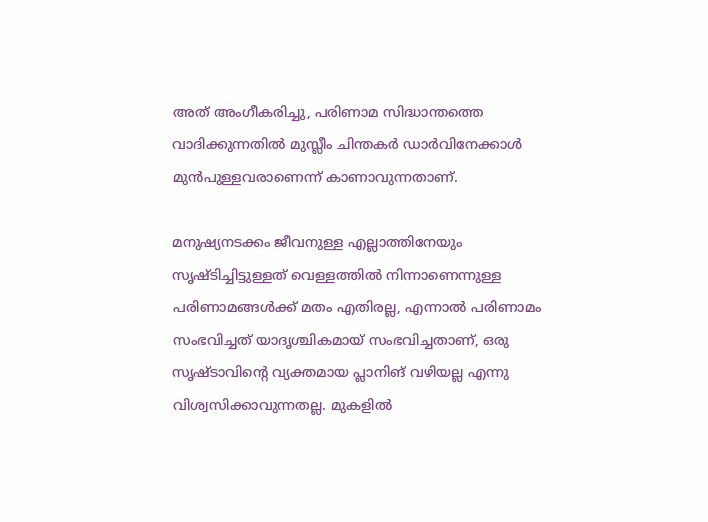അത് അംഗീകരിച്ചു, പരിണാമ സിദ്ധാന്തത്തെ വാദിക്കുന്നതിൽ മുസ്ലീം ചിന്തകർ ഡാർവിനേക്കാൾ മുൻപുള്ളവരാണെന്ന് കാണാവുന്നതാണ്.

മനുഷ്യനടക്കം ജീവനുള്ള എല്ലാത്തിനേയും സൃഷ്ടിച്ചിട്ടുള്ളത് വെള്ളത്തിൽ നിന്നാണെന്നുള്ള പരിണാമങ്ങൾക്ക് മതം എതിരല്ല, എന്നാൽ പരിണാമം സംഭവിച്ചത് യാദൃശ്ചികമായ് സംഭവിച്ചതാണ്, ഒരു സൃഷ്ടാവിന്റെ വ്യക്തമായ പ്ലാനിങ് വഴിയല്ല എന്നു വിശ്വസിക്കാവുന്നതല്ല. മുകളിൽ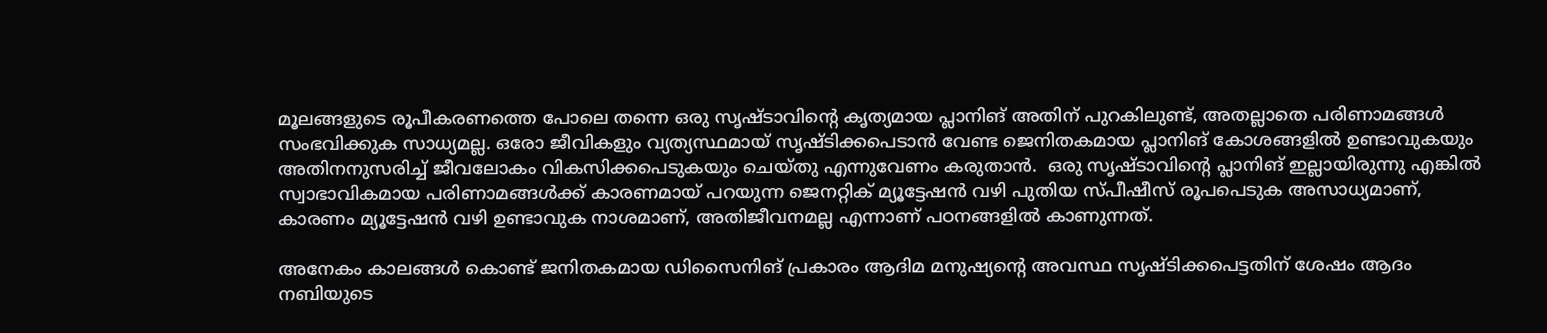മൂലങ്ങളുടെ രൂപീകരണത്തെ പോലെ തന്നെ ഒരു സൃഷ്ടാവിന്റെ കൃത്യമായ പ്ലാനിങ് അതിന് പുറകിലുണ്ട്, അതല്ലാതെ പരിണാമങ്ങൾ സംഭവിക്കുക സാധ്യമല്ല. ഒരോ ജീവികളും വ്യത്യസ്ഥമായ് സൃഷ്ടിക്കപെടാൻ വേണ്ട ജെനിതകമായ പ്ലാനിങ് കോശങ്ങളിൽ ഉണ്ടാവുകയും അതിനനുസരിച്ച് ജീവലോകം വികസിക്കപെടുകയും ചെയ്തു എന്നുവേണം കരുതാൻ.  ഒരു സൃഷ്ടാവിന്റെ പ്ലാനിങ് ഇല്ലായിരുന്നു എങ്കിൽ സ്വാഭാവികമായ പരിണാമങ്ങൾക്ക് കാരണമായ് പറയുന്ന ജെനറ്റിക് മ്യൂട്ടേഷൻ വഴി പുതിയ സ്പീഷീസ് രൂപപെടുക അസാധ്യമാണ്, കാരണം മ്യൂട്ടേഷൻ വഴി ഉണ്ടാവുക നാശമാണ്, അതിജീവനമല്ല എന്നാണ് പഠനങ്ങളിൽ കാണുന്നത്.

അനേകം കാലങ്ങൾ കൊണ്ട് ജനിതകമായ ഡിസൈനിങ് പ്രകാരം ആദിമ മനുഷ്യന്റെ അവസ്ഥ സൃഷ്ടിക്കപെട്ടതിന് ശേഷം ആദം നബിയുടെ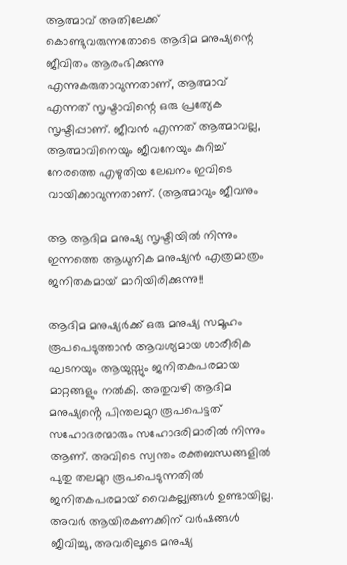ആത്മാവ് അതിലേക്ക് കൊണ്ടുവരുന്നതോടെ ആദിമ മനുഷ്യന്റെ ജീവിതം ആരംഭിക്കുന്നു എന്നുകരുതാവുന്നതാണ്, ആത്മാവ് എന്നത് സൃഷ്ടാവിന്റെ ഒരു പ്രത്യേക സൃഷ്ടിപ്പാണ്. ജീവൻ എന്നത് ആത്മാവല്ല, ആത്മാവിനെയും ജീവനേയും കുറിച്ച് നേരത്തെ എഴുതിയ ലേഖനം ഇവിടെ വായിക്കാവുന്നതാണ്. (ആത്മാവും ജീവനും

ആ ആദിമ മനുഷ്യ സൃഷ്ടിയിൽ നിന്നും ഇന്നത്തെ ആധുനിക മനുഷ്യൻ എത്രമാത്രം ജനിതകമായ് മാറിയിരിക്കുന്നു!!

ആദിമ മനുഷ്യർക്ക് ഒരു മനുഷ്യ സമൂഹം രൂപപെടുത്താൻ ആവശ്യമായ ശാരീരിക ഘടനയും ആയുസ്സും ജനിതകപരമായ മാറ്റങ്ങളും നൽകി. അതുവഴി ആദിമ മനുഷ്യൻ്റെ പിന്തലമുറ രൂപപെട്ടത് സഹോദരന്മാരും സഹോദരിമാരിൽ നിന്നും ആണ്. അവിടെ സ്വന്തം രക്തബന്ധങ്ങളിൽ പുതു തലമുറ രൂപപെടുന്നതിൽ ജനിതകപരമായ് വൈകല്ല്യങ്ങൾ ഉണ്ടായില്ല. അവർ ആയിരകണക്കിന് വർഷങ്ങൾ ജീവിച്ചു, അവരിലൂടെ മനുഷ്യ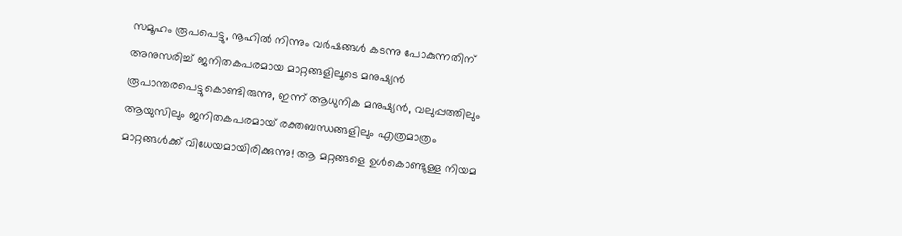സമൂഹം രൂപപെട്ടു, നൂഹിൽ നിന്നും വർഷങ്ങൾ കടന്നു പോകുന്നതിന് അനുസരിച്ച് ജനിതകപരമായ മാറ്റങ്ങളിലൂടെ മനുഷ്യൻ രൂപാന്തരപെട്ടുകൊണ്ടിരുന്നു, ഇന്ന് ആധുനിക മനുഷ്യൻ, വലുപ്പത്തിലും ആയുസിലും ജനിതകപരമായ് രക്തബന്ധങ്ങളിലും എത്രമാത്രം മാറ്റങ്ങൾക്ക് വിധേയമായിരിക്കുന്നു! ആ മറ്റങ്ങളെ ഉൾകൊണ്ടുള്ള നിയമ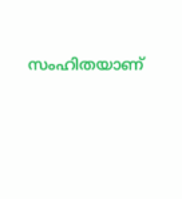സംഹിതയാണ്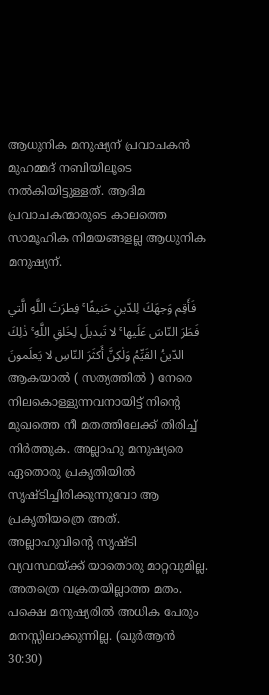ആധുനിക മനുഷ്യന് പ്രവാചകൻ മുഹമ്മദ് നബിയിലൂടെ നൽകിയിട്ടുള്ളത്. ആദിമ പ്രവാചകന്മാരുടെ കാലത്തെ സാമൂഹിക നിമയങ്ങളല്ല ആധുനിക മനുഷ്യന്.

فَأَقِم وَجهَكَ لِلدّينِ حَنيفًا ۚ فِطرَتَ اللَّهِ الَّتي فَطَرَ النّاسَ عَلَيها ۚ لا تَبديلَ لِخَلقِ اللَّهِ ۚ ذٰلِكَ الدّينُ القَيِّمُ وَلٰكِنَّ أَكثَرَ النّاسِ لا يَعلَمونَ ആകയാല്‍ ( സത്യത്തില്‍ ) നേരെ നിലകൊള്ളുന്നവനായിട്ട്‌ നിന്‍റെ മുഖത്തെ നീ മതത്തിലേക്ക്‌ തിരിച്ച്‌ നിര്‍ത്തുക. അല്ലാഹു മനുഷ്യരെ ഏതൊരു പ്രകൃതിയില്‍ സൃഷ്ടിച്ചിരിക്കുന്നുവോ ആ പ്രകൃതിയത്രെ അത്‌. അല്ലാഹുവിന്‍റെ സൃഷ്ടി വ്യവസ്ഥയ്ക്ക്‌ യാതൊരു മാറ്റവുമില്ല. അതത്രെ വക്രതയില്ലാത്ത മതം. പക്ഷെ മനുഷ്യരില്‍ അധിക പേരും മനസ്സിലാക്കുന്നില്ല. (ഖുർആൻ 30:30)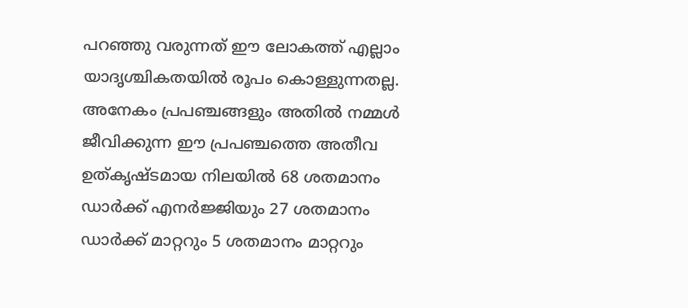പറഞ്ഞു വരുന്നത് ഈ ലോകത്ത് എല്ലാം യാദൃശ്ചികതയിൽ രൂപം കൊള്ളുന്നതല്ല. അനേകം പ്രപഞ്ചങ്ങളും അതിൽ നമ്മൾ ജീവിക്കുന്ന ഈ പ്രപഞ്ചത്തെ അതീവ ഉത്കൃഷ്ടമായ നിലയിൽ 68 ശതമാനം ഡാർക്ക് എനർജ്ജിയും 27 ശതമാനം ഡാർക്ക് മാറ്ററും 5 ശതമാനം മാറ്ററും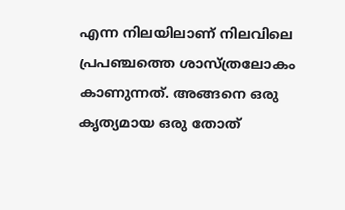എന്ന നിലയിലാണ് നിലവിലെ പ്രപഞ്ചത്തെ ശാസ്ത്രലോകം കാണുന്നത്. അങ്ങനെ ഒരു കൃത്യമായ ഒരു തോത്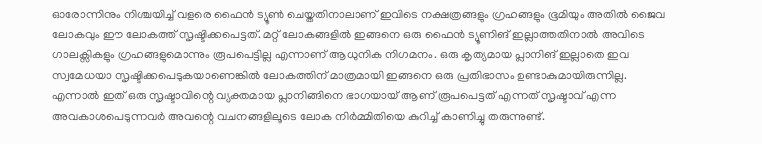ഓരോന്നിനും നിശ്ചയിച്ച് വളരെ ഫൈൻ ട്യൂൺ ചെയ്തതിനാലാണ് ഇവിടെ നക്ഷത്രങ്ങളും ഗ്രഹങ്ങളും ഭൂമിയും അതിൽ ജൈവ ലോകവും ഈ ലോകത്ത് സൃഷ്ടിക്കപെട്ടത്. മറ്റ് ലോകങ്ങളിൽ ഇങ്ങനെ ഒരു ഫൈൻ ട്യൂണിങ് ഇല്ലാത്തതിനാൽ അവിടെ ഗാലക്സികളും ഗ്രഹങ്ങളുമൊന്നും രൂപപെട്ടില്ല എന്നാണ് ആധുനിക നിഗമനം. ഒരു കൃത്യമായ പ്ലാനിങ് ഇല്ലാതെ ഇവ സ്വമേധയാ സൃഷ്ടിക്കപെടുകയാണെങ്കിൽ ലോകത്തിന് മാത്രമായി ഇങ്ങനെ ഒരു പ്രതിഭാസം ഉണ്ടാകുമായിരുന്നില്ല. എന്നാൽ ഇത് ഒരു സൃഷ്ടാവിന്റെ വ്യക്തമായ പ്ലാനിങ്ങിനെ ഭാഗയായ് ആണ് രൂപപെട്ടത് എന്നത് സൃഷ്ടാവ് എന്ന അവകാശപെടുന്നവർ അവന്റെ വചനങ്ങളിലൂടെ ലോക നിർമ്മിതിയെ കുറിച്ച് കാണിച്ചു തരുന്നുണ്ട്.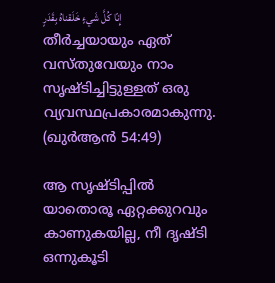إِنّا كُلَّ شَيءٍ خَلَقناهُ بِقَدَرٍ തീർച്ചയായും ഏത് വസ്തുവേയും നാം സൃഷ്ടിച്ചിട്ടുള്ളത് ഒരു വ്യവസ്ഥപ്രകാരമാകുന്നു.  (ഖുർ‌ആൻ 54:49)

ആ സൃഷ്ടിപ്പിൽ യാതൊരൂ ഏറ്റക്കുറവും കാണുകയില്ല, നീ ദൃഷ്ടി ഒന്നുകൂടി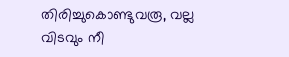തിരിച്ചുകൊണ്ടുവരൂ, വല്ല വിടവും നീ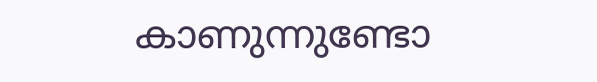കാണുന്നുണ്ടോ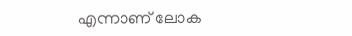എന്നാണ് ലോക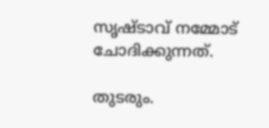സൃഷ്ടാ‍വ് നമ്മോട് ചോദിക്കുന്നത്.

തുടരും.